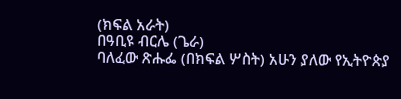(ክፍል አራት)
በዓቢዩ ብርሌ (ጌራ)
ባለፈው ጽሑፌ (በክፍል ሦስት) አሁን ያለው የኢትዮጵያ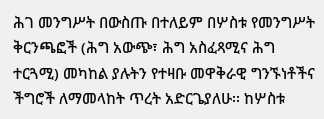ሕገ መንግሥት በውስጡ በተለይም በሦስቱ የመንግሥት ቅርንጫፎች (ሕግ አውጭ፣ ሕግ አስፈጻሚና ሕግ ተርጓሚ) መካከል ያሉትን የተዛቡ መዋቅራዊ ግንኙነቶችና ችግሮች ለማመላከት ጥረት አድርጌያለሁ፡፡ ከሦስቱ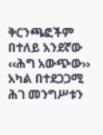ቅርንጫፎችም በተለይ አንደኛው ‹‹ሕግ አውጭው›› አካል በተደጋጋሚ ሕገ መንግሥቱን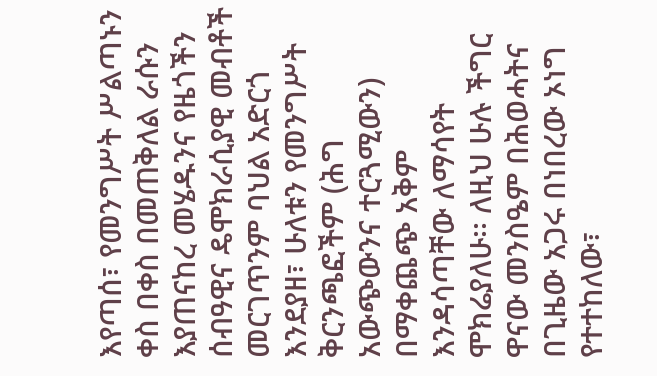እየጣሰ፣ የመንግሥት ሥልጣኑን ቀስ በቀስ በመጠቅለል ራሱን እያጠናከረ መሄዱንና የዜጎችን ሰብዓዊና ዴሞክራሲያዊ መብቶች መርገጥንም ባህል አድርጎ እንደያዘ፣ ሁለቱን የመንግሥት ቅርንጫፎችም (ሕግ አውጭውንና ተርጓሚውን) በማቀጨጭ አቅም እንዳሳጣቸው ለማሳየት ሞክሬያለሁ፡፡ ለዚህ ሁሉ ችግር ዋናው መንስዔም በሕወሓትና በጊዜው አጋሩ በነበረው ኦነግ የተተከለው፣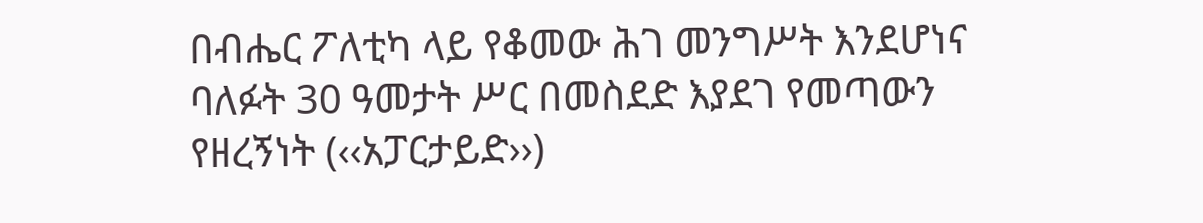በብሔር ፖለቲካ ላይ የቆመው ሕገ መንግሥት እንደሆነና ባለፉት 30 ዓመታት ሥር በመስደድ እያደገ የመጣውን የዘረኝነት (‹‹አፓርታይድ››)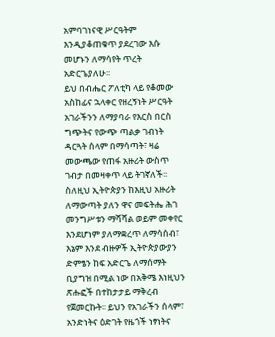አምባገነናዊ ሥርዓትም እንዲያቆጠቁጥ ያደረገው እሱ መሆኑን ለማሳየት ጥረት አድርጌያለሁ፡፡
ይህ በብሔር ፖለቲካ ላይ የቆመው አስከፊና ኋላቀር የዘረኝነት ሥርዓት አገራችንን ለማያባራ የእርስ በርስ ግጭትና የውጭ ጣልቃ ገብነት ዳርጓት ሰላም በማሳጣት፣ ዛሬ መውጫው የጠፋ አዙሪት ውስጥ ገብታ በመዛቀጥ ላይ ትገኛለች፡፡ ስለዚህ ኢትዮጵያን ከእዚህ አዙሪት ለማውጣት ያለን ዋና መፍትሔ ሕገ መንግሥቱን ማሻሻል ወይም መቀየር እንደሆነም ያለማቋረጥ ለማሳሰብ፣ እኔም እንደ ብዙዎች ኢትዮጵያውያን ድምፄን ከፍ አድርጌ ለማሰማት ቢያግዝ በሚል ነው በአቅሜ እነዚህን ጽሑፎች በተከታታይ ማቅረብ የጀመርኩት፡፡ ይህን የአገራችን ሰላም፣ አንድነትና ዕድገት የዜጎች ነፃነትና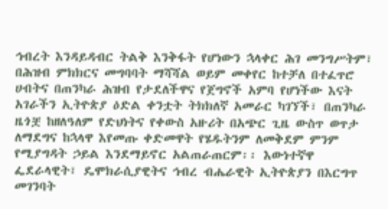ኅብረት እንዳይዳብር ትልቅ እንቅፋት የሆነውን ኋላቀር ሕገ መንግሥትም፣ በሕዝብ ምክክርና መግባባት ማሻሻል ወይም መቀየር ከተቻለ በተፈጥሮ ሀብትና በጠንካራ ሕዝብ የታደለችዋና የጀግኖች አምባ የሆነችው እናት አገራችን ኢትዮጵያ ዕድል ቀንቷት ትክክለኛ አመራር ካገኘች፣ በጠንካራ ዜጎቿ ከዘለዓለም የድህነትና የቀውስ አዙሪት በአጭር ጊዜ ውስጥ ወጥታ ለማደግና ከኋላዋ እየመጡ ቀድመዋት የሄዱትንም ለመቅደም ምንም የሚያግዳት ኃይል እንደማይኖር አልጠራጠርም፡፡ እውነተኛዋ ፌደራላዊት፣ ዴሞክራሲያዊትና ኅብረ ብሔራዊት ኢትዮጵያን በእርግጥ መገንባት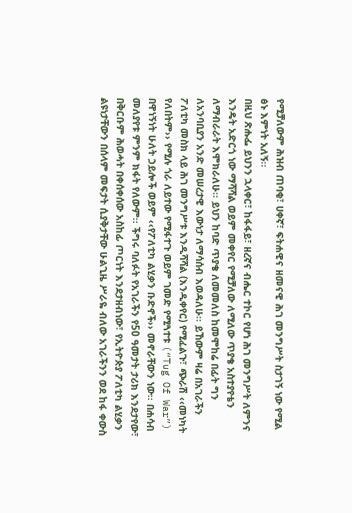የሚቻለውም ሕዝብ ጠባቂ፣ ሀቀኛ፣ ፍትሐዊና ዘመናዊ ሕገ መንግሥት ስታገኝ ነው የሚል ፅኑ እምነት አለኝ፡፡
በዚህ ጽሑፌ ይህንን ኋላቀር፣ ከፋፋይ፣ ዘረኛና ብሔር ተኮር የሆነ ሕገ መንግሥት ለምንና እንዴት አድርጎ ነው ማሻሻል ወይም መቀየር የሚቻለው ለሚለው ጥያቄ አስተያየቴን ለማብራራት እሞክራለሁ፡፡ ይህን ከባድ ጥያቄ ለመመለስ ከመሞከሬ በፊት ግን ለአንባቢያን አንድ መሠረታዊ እውነታ ለማሳሰብ እወዳለሁ፡፡ ይኸውም ዛሬ በአገራችን ፖለቲካ መስክ ላይ ሕገ መንግሥቱ እንዲሻሻል (እንዲቀየር) የሚፈልጉ፣ ጭራሽ ‹‹መነካት የለበትም›› የሚሉ ጎራ ለይተው የሚፋተጉ ወይም ገመድ የሚጓተቱ (“Tug Of War”) በዋነኝነት ሁለት ኃይሎች ወይም ‹‹የፖለቲካ ልሂቃን ቡድኖች›› መኖራቸውን ነው፡፡ በሐሳብ መለያየቱ ምንም ክፋት የለውም፡፡ ችግሩ ባለፉት የአገራችን የ50 ዓመታት ታሪክ እንደታየው፣ በቅርቡም ሕወሓት በቀሰቀሰው አስከፊ ጦርነት እንደታዘብነው፣ የኢትዮጵያ ፖለቲካ ልሂቃን ልዩነታቸውን በሰላም መፍታት ሲያቅታቸው ሁልጊዜ ሥራዬ ብለው አገራችንን ወደ ከፋ ቀውስ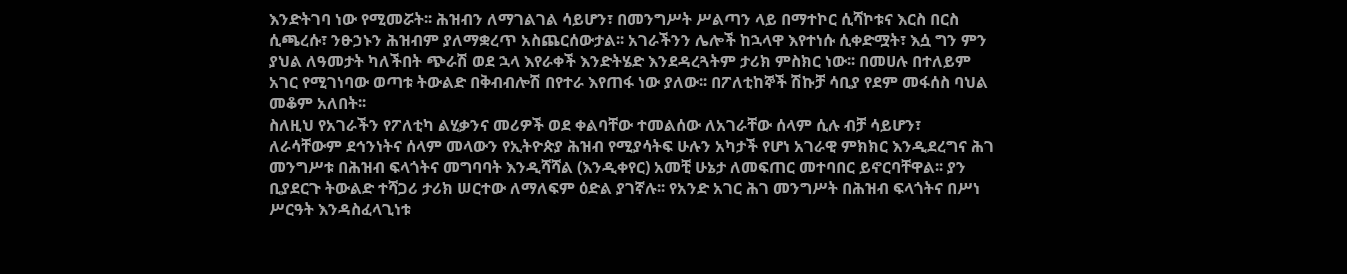እንድትገባ ነው የሚመሯት፡፡ ሕዝብን ለማገልገል ሳይሆን፣ በመንግሥት ሥልጣን ላይ በማተኮር ሲሻኮቱና እርስ በርስ ሲጫረሱ፣ ንፁኃኑን ሕዝብም ያለማቋረጥ አስጨርሰውታል፡፡ አገራችንን ሌሎች ከኋላዋ እየተነሱ ሲቀድሟት፣ እሷ ግን ምን ያህል ለዓመታት ካለችበት ጭራሽ ወደ ኋላ እየራቀች እንድትሄድ እንደዳረጓትም ታሪክ ምስክር ነው፡፡ በመሀሉ በተለይም አገር የሚገነባው ወጣቱ ትውልድ በቅብብሎሽ በየተራ እየጠፋ ነው ያለው፡፡ በፖለቲከኞች ሽኩቻ ሳቢያ የደም መፋሰስ ባህል መቆም አለበት፡፡
ስለዚህ የአገራችን የፖለቲካ ልሂቃንና መሪዎች ወደ ቀልባቸው ተመልሰው ለአገራቸው ሰላም ሲሉ ብቻ ሳይሆን፣ ለራሳቸውም ደኅንነትና ሰላም መላውን የኢትዮጵያ ሕዝብ የሚያሳትፍ ሁሉን አካታች የሆነ አገራዊ ምክክር እንዲደረግና ሕገ መንግሥቱ በሕዝብ ፍላጎትና መግባባት እንዲሻሻል (እንዲቀየር) አመቺ ሁኔታ ለመፍጠር መተባበር ይኖርባቸዋል፡፡ ያን ቢያደርጉ ትውልድ ተሻጋሪ ታሪክ ሠርተው ለማለፍም ዕድል ያገኛሉ፡፡ የአንድ አገር ሕገ መንግሥት በሕዝብ ፍላጎትና በሥነ ሥርዓት እንዳስፈላጊነቱ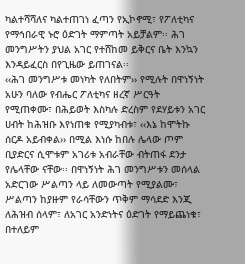ካልተሻሻለና ካልተጠገነ ፈጣን የኢኮኖሚ፣ የፖለቲካና የማኅበራዊ ኑሮ ዕድገት ማምጣት አይቻልም፡፡ ሕገ መንግሥትን ያህል አገር የተሸከመ ይቅርና ቤት እንኳን እንዳይፈርስ በየጊዜው ይጠገናል፡፡
‹‹ሕገ መንግሥቱ መነካት የለበትም›› የሚሉት በዋነኝነት አሁን ባለው የብሔር ፖለቲካና ዘረኛ ሥርዓት የሚጠቀሙ፣ በሕይወት እስካሉ ድረስም የደሃይቱን አገር ሀብት ከሕዝቡ እየነጠቁ የሚያካብቱ፣ ‹‹እኔ ከሞትኩ ሰርዶ አይብቀል›› በሚል እነሱ ከበሉ ሌላው ጦም ቢያድርና ሲሞቱም አገሪቱ አብራቸው ብትጠፋ ደንታ የሌላቸው ናቸው፡፡ በዋነኝነት ሕገ መንግሥቱን መሰላል አድርገው ሥልጣን ላይ ለመውጣት የሚያልሙ፣ ሥልጣን ከያዙም የራሳቸውን ጥቅም ማሳደድ እንጂ ለሕዝብ ሰላም፣ ለአገር አንድነትና ዕድገት የማይጨነቁ፣ በተለይም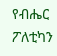የብሔር ፖለቲካን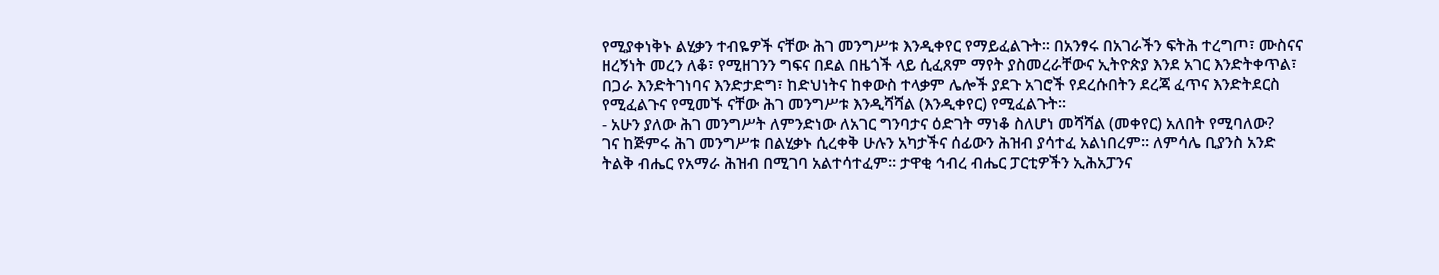የሚያቀነቅኑ ልሂቃን ተብዬዎች ናቸው ሕገ መንግሥቱ እንዲቀየር የማይፈልጉት፡፡ በአንፃሩ በአገራችን ፍትሕ ተረግጦ፣ ሙስናና ዘረኝነት መረን ለቆ፣ የሚዘገንን ግፍና በደል በዜጎች ላይ ሲፈጸም ማየት ያስመረራቸውና ኢትዮጵያ እንደ አገር እንድትቀጥል፣ በጋራ እንድትገነባና እንድታድግ፣ ከድህነትና ከቀውስ ተላቃም ሌሎች ያደጉ አገሮች የደረሱበትን ደረጃ ፈጥና እንድትደርስ የሚፈልጉና የሚመኙ ናቸው ሕገ መንግሥቱ እንዲሻሻል (እንዲቀየር) የሚፈልጉት፡፡
- አሁን ያለው ሕገ መንግሥት ለምንድነው ለአገር ግንባታና ዕድገት ማነቆ ስለሆነ መሻሻል (መቀየር) አለበት የሚባለው?
ገና ከጅምሩ ሕገ መንግሥቱ በልሂቃኑ ሲረቀቅ ሁሉን አካታችና ሰፊውን ሕዝብ ያሳተፈ አልነበረም፡፡ ለምሳሌ ቢያንስ አንድ ትልቅ ብሔር የአማራ ሕዝብ በሚገባ አልተሳተፈም፡፡ ታዋቂ ኅብረ ብሔር ፓርቲዎችን ኢሕአፓንና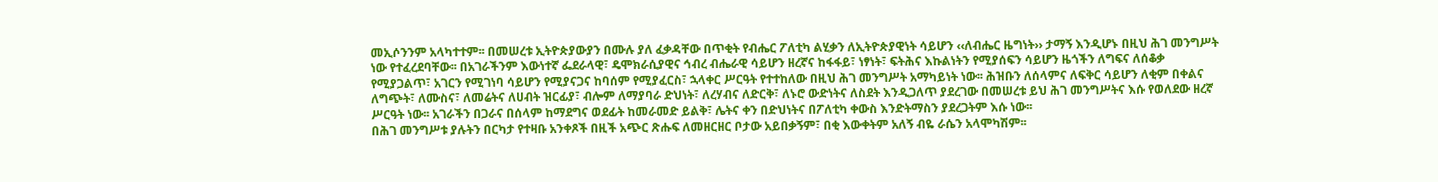መኢሶንንም አላካተተም፡፡ በመሠረቱ ኢትዮጵያውያን በሙሉ ያለ ፈቃዳቸው በጥቂት የብሔር ፖለቲካ ልሂቃን ለኢትዮጵያዊነት ሳይሆን ‹‹ለብሔር ዜግነት›› ታማኝ እንዲሆኑ በዚህ ሕገ መንግሥት ነው የተፈረደባቸው፡፡ በአገራችንም እውነተኛ ፌደራላዊ፣ ዴሞክራሲያዊና ኅብረ ብሔራዊ ሳይሆን ዘረኛና ከፋፋይ፣ ነፃነት፣ ፍትሕና እኩልነትን የሚያሰፍን ሳይሆን ዜጎችን ለግፍና ለሰቆቃ የሚያጋልጥ፣ አገርን የሚገነባ ሳይሆን የሚያናጋና ከባሰም የሚያፈርስ፣ ኋላቀር ሥርዓት የተተከለው በዚህ ሕገ መንግሥት አማካይነት ነው፡፡ ሕዝቡን ለሰላምና ለፍቅር ሳይሆን ለቂም በቀልና ለግጭት፣ ለሙስና፣ ለመሬትና ለሀብት ዝርፊያ፣ ብሎም ለማያባራ ድህነት፣ ለረሃብና ለድርቅ፣ ለኑሮ ውድነትና ለስደት እንዲጋለጥ ያደረገው በመሠረቱ ይህ ሕገ መንግሥትና እሱ የወለደው ዘረኛ ሥርዓት ነው፡፡ አገራችን በጋራና በሰላም ከማደግና ወደፊት ከመራመድ ይልቅ፣ ሌትና ቀን በድህነትና በፖለቲካ ቀውስ እንድትማስን ያደረጋትም እሱ ነው፡፡
በሕገ መንግሥቱ ያሉትን በርካታ የተዛቡ አንቀጾች በዚች አጭር ጽሑፍ ለመዘርዘር ቦታው አይበቃኝም፣ በቂ እውቀትም አለኝ ብዬ ራሴን አላሞካሽም፡፡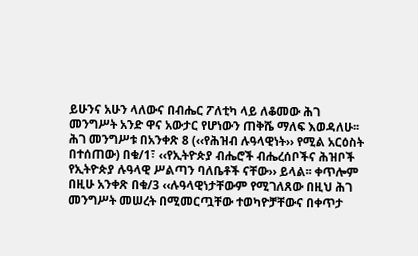ይሁንና አሁን ላለውና በብሔር ፖለቲካ ላይ ለቆመው ሕገ መንግሥት አንድ ዋና አውታር የሆነውን ጠቅሼ ማለፍ እወዳለሁ፡፡ ሕገ መንግሥቱ በአንቀጽ 8 (‹‹የሕዝብ ሉዓላዊነት›› የሚል አርዕስት በተሰጠው) በቁ/1፣ ‹‹የኢትዮጵያ ብሔሮች ብሔረሰቦችና ሕዝቦች የኢትዮጵያ ሉዓላዊ ሥልጣን ባለቤቶች ናቸው›› ይላል፡፡ ቀጥሎም በዚሁ አንቀጽ በቁ/3 ‹‹ሉዓላዊነታቸውም የሚገለጸው በዚህ ሕገ መንግሥት መሠረት በሚመርጧቸው ተወካዮቻቸውና በቀጥታ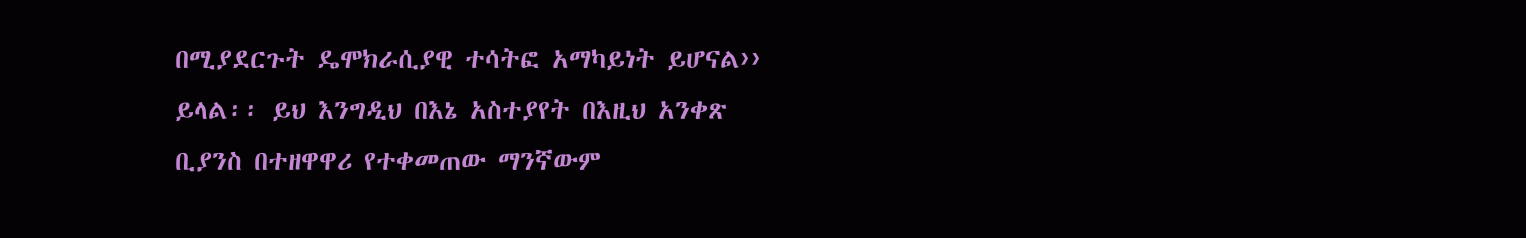በሚያደርጉት ዴሞክራሲያዊ ተሳትፎ አማካይነት ይሆናል›› ይላል፡፡ ይህ እንግዲህ በእኔ አስተያየት በእዚህ አንቀጽ ቢያንስ በተዘዋዋሪ የተቀመጠው ማንኛውም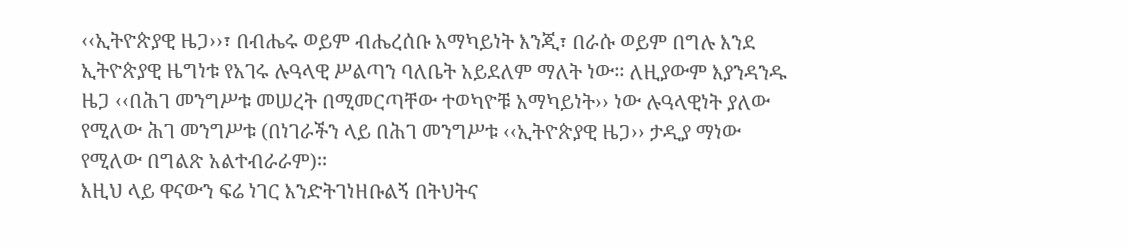‹‹ኢትዮጵያዊ ዜጋ››፣ በብሔሩ ወይም ብሔረሰቡ አማካይነት እንጂ፣ በራሱ ወይም በግሉ እንደ ኢትዮጵያዊ ዜግነቱ የአገሩ ሉዓላዊ ሥልጣን ባለቤት አይደለም ማለት ነው፡፡ ለዚያውም እያንዳንዱ ዜጋ ‹‹በሕገ መንግሥቱ መሠረት በሚመርጣቸው ተወካዮቹ አማካይነት›› ነው ሉዓላዊነት ያለው የሚለው ሕገ መንግሥቱ (በነገራችን ላይ በሕገ መንግሥቱ ‹‹ኢትዮጵያዊ ዜጋ›› ታዲያ ማነው የሚለው በግልጽ አልተብራራም)፡፡
እዚህ ላይ ዋናውን ፍሬ ነገር እንድትገነዘቡልኝ በትህትና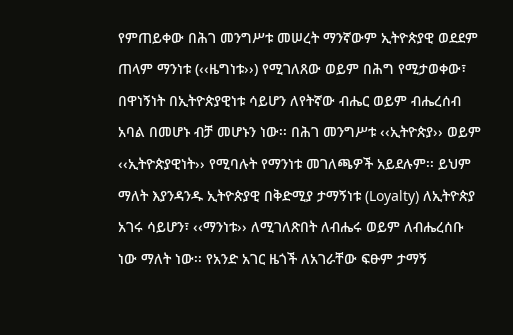የምጠይቀው በሕገ መንግሥቱ መሠረት ማንኛውም ኢትዮጵያዊ ወደደም ጠላም ማንነቱ (‹‹ዜግነቱ››) የሚገለጸው ወይም በሕግ የሚታወቀው፣ በዋነኝነት በኢትዮጵያዊነቱ ሳይሆን ለየትኛው ብሔር ወይም ብሔረሰብ አባል በመሆኑ ብቻ መሆኑን ነው፡፡ በሕገ መንግሥቱ ‹‹ኢትዮጵያ›› ወይም ‹‹ኢትዮጵያዊነት›› የሚባሉት የማንነቱ መገለጫዎች አይደሉም፡፡ ይህም ማለት እያንዳንዱ ኢትዮጵያዊ በቅድሚያ ታማኝነቱ (Loyalty) ለኢትዮጵያ አገሩ ሳይሆን፣ ‹‹ማንነቱ›› ለሚገለጽበት ለብሔሩ ወይም ለብሔረሰቡ ነው ማለት ነው፡፡ የአንድ አገር ዜጎች ለአገራቸው ፍፁም ታማኝ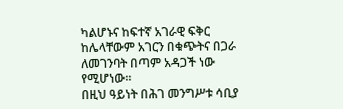ካልሆኑና ከፍተኛ አገራዊ ፍቅር ከሌላቸውም አገርን በቁጭትና በጋራ ለመገንባት በጣም አዳጋች ነው የሚሆነው፡፡
በዚህ ዓይነት በሕገ መንግሥቱ ሳቢያ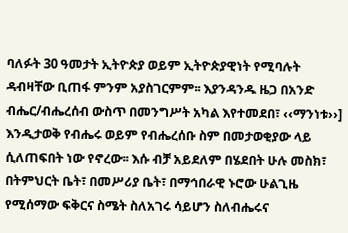ባለፉት 30 ዓመታት ኢትዮጵያ ወይም ኢትዮጵያዊነት የሚባሉት ዳብዛቸው ቢጠፋ ምንም አያስገርምም፡፡ እያንዳንዱ ዜጋ በአንድ ብሔር/ብሔረሰብ ውስጥ በመንግሥት አካል እየተመደበ፣ ‹‹ማንነቱ››] እንዲታወቅ የብሔሩ ወይም የብሔረሰቡ ስም በመታወቂያው ላይ ሲለጠፍበት ነው የኖረው፡፡ እሱ ብቻ አይደለም በሄደበት ሁሉ መስክ፣ በትምህርት ቤት፣ በመሥሪያ ቤት፣ በማኅበራዊ ኑሮው ሁልጊዜ የሚሰማው ፍቅርና ስሜት ስለአገሩ ሳይሆን ስለብሔሩና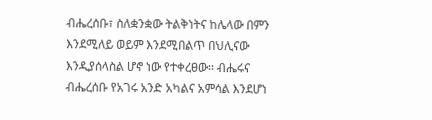ብሔረሰቡ፣ ስለቋንቋው ትልቅነትና ከሌላው በምን እንደሚለይ ወይም እንደሚበልጥ በህሊናው እንዲያሰላስል ሆኖ ነው የተቀረፀው፡፡ ብሔሩና ብሔረሰቡ የአገሩ አንድ አካልና አምሳል እንደሆነ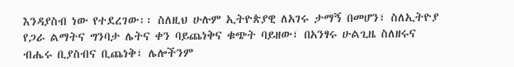እንዳያስብ ነው የተደረገው፡፡ ስለዚህ ሁሉም ኢትዮጵያዊ ለአገሩ ታማኝ በመሆን፣ ስለኢትዮያ የጋራ ልማትና ግንባታ ሌትና ቀን ባይጨነቅና ቁጭት ባይዘው፣ በአንፃሩ ሁልጊዜ ስለዘሩና ብሔሩ ቢያስብና ቢጨነቅ፣ ሌሎችንም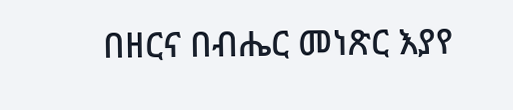በዘርና በብሔር መነጽር እያየ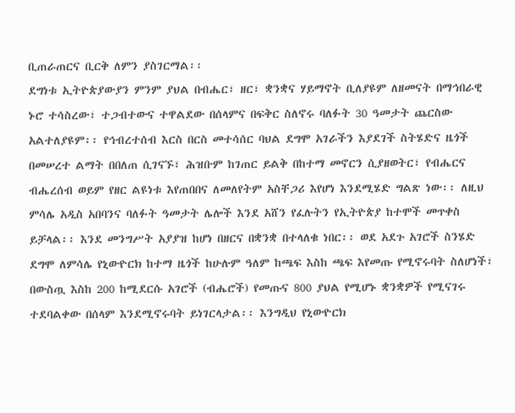ቢጠራጠርና ቢርቅ ለምን ያስገርማል፡፡
ደግነቱ ኢትዮጵያውያን ምንም ያህል በብሔር፣ ዘር፣ ቋንቋና ሃይማኖት ቢለያዩም ለዘመናት በማኅበራዊ ኑሮ ተሳስረው፣ ተጋብተውና ተዋልደው በሰላምና በፍቅር ስለኖሩ ባለፉት 30 ዓመታት ጨርስው አልተለያዩም፡፡ የኅብረተሰብ እርስ በርስ መተሳሰር ባህል ደግሞ አገራችን እያደገች ስትሄድና ዜጎች በመሠረተ ልማት በበለጠ ሲገናኙ፣ ሕዝቡም ከገጠር ይልቅ በከተማ መኖርን ሲያዘወትር፣ የብሔርና ብሔረሰብ ወይም የዘር ልዩነቱ እየጠበበና ለመለየትም አስቸጋሪ እየሆነ እንደሚሄድ ግልጽ ነው፡፡ ለዚህ ምሳሌ አዲስ አበባንና ባለፉት ዓመታት ሌሎች እንደ አሸን የፈሉትን የኢትዮጵያ ከተሞች መጥቀስ ይቻላል፡፡ እንደ መንግሥት አያያዝ ከሆነ በዘርና በቋንቋ በተላለቁ ነበር፡፡ ወደ አደጉ አገሮች ስንሄድ ደግሞ ለምሳሌ የኒውዮርክ ከተማ ዜጎች ከሁሉም ዓለም ከጫፍ እስከ ጫፍ እየመጡ የሚኖሩባት ስለሆነች፣ በውስጧ እስከ 200 ከሚደርሱ አገሮች (ብሔሮች) የመጡና 800 ያህል የሚሆኑ ቋንቋዎች የሚናገሩ ተደባልቀው በሰላም እንደሚኖሩባት ይነገርላታል፡፡ እንግዲህ የኒውዮርክ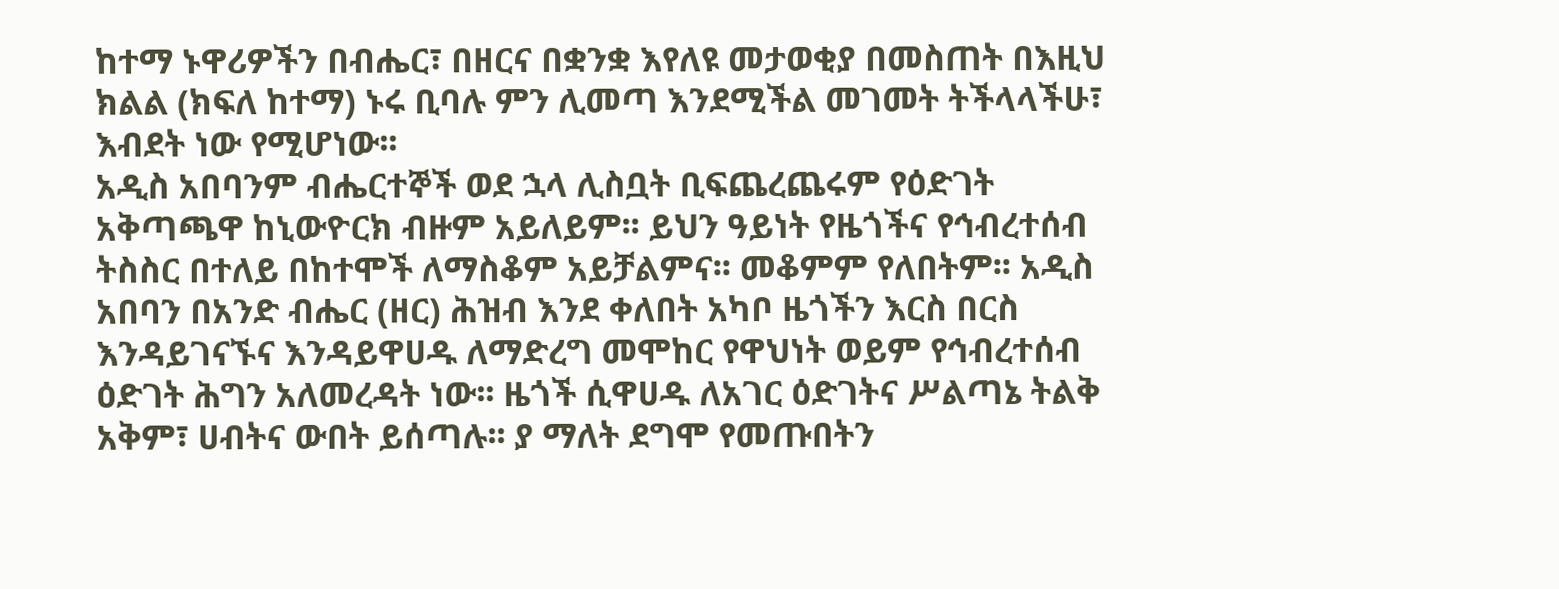ከተማ ኑዋሪዎችን በብሔር፣ በዘርና በቋንቋ እየለዩ መታወቂያ በመስጠት በእዚህ ክልል (ክፍለ ከተማ) ኑሩ ቢባሉ ምን ሊመጣ እንደሚችል መገመት ትችላላችሁ፣ እብደት ነው የሚሆነው፡፡
አዲስ አበባንም ብሔርተኞች ወደ ኋላ ሊስቧት ቢፍጨረጨሩም የዕድገት አቅጣጫዋ ከኒውዮርክ ብዙም አይለይም፡፡ ይህን ዓይነት የዜጎችና የኅብረተሰብ ትስስር በተለይ በከተሞች ለማስቆም አይቻልምና፡፡ መቆምም የለበትም፡፡ አዲስ አበባን በአንድ ብሔር (ዘር) ሕዝብ እንደ ቀለበት አካቦ ዜጎችን እርስ በርስ እንዳይገናኙና እንዳይዋሀዱ ለማድረግ መሞከር የዋህነት ወይም የኅብረተሰብ ዕድገት ሕግን አለመረዳት ነው፡፡ ዜጎች ሲዋሀዱ ለአገር ዕድገትና ሥልጣኔ ትልቅ አቅም፣ ሀብትና ውበት ይሰጣሉ፡፡ ያ ማለት ደግሞ የመጡበትን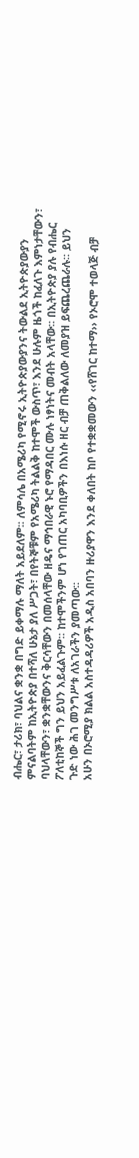ብሔር፣ ታሪክ፣ ባህልና ቋንቋ በግድ ይቀማሉ ማለት አይደለም፡፡ ለምሳሌ በአሜሪካ የሚኖሩ ኢትዮጵያውያንና ትውልደ ኢትዮጵያውያን ምናልባትም ከኢትዮጵያ በተሻለ ሁኔታ ያለ ሥጋት፣ በየትኞቹም የአሜሪካ ትልልቅ ከተሞች ውስጥ፣ እንደ ሁሉም ዜጎች ከፈለጉ እምነታቸውን፣ ባህላቸውን፣ ቋንቋቸውንና ቅርሳቸውን በመሰላቸው ዘዴና ማኅበራዊ ኑሮ የማዳበር ሙሉ ነፃነትና መብት አላቸው፡፡ በኢትዮጵያ ያሉ የብሔር ፖለቲከኞች ግን ይህን አይፈልጉም፡፡ ከተሞችንም ሆነ የገጠር አካባቢዎችን በእነሱ ዘር ብቻ ጠቅልለው ለመያዝ ይፍጨረጨራሉ፡፡ ይህን ጉድ ነው ሕገ መንግሥቱ ለአገራችን ያመጣው፡፡
አሁን በኦሮሚያ ክልል አስተዳዳሪዎች አዲስ አበባን ዙሪያዋን እንደ ቀለበት ከቦ የተቋቋመውን ‹‹የሸገር ከተማ›› የኦሮሞ ተወላጅ ብቻ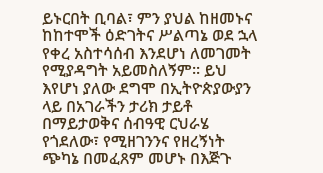ይኑርበት ቢባል፣ ምን ያህል ከዘመኑና ከከተሞች ዕድገትና ሥልጣኔ ወደ ኋላ የቀረ አስተሳሰብ እንደሆነ ለመገመት የሚያዳግት አይመስለኝም፡፡ ይህ እየሆነ ያለው ደግሞ በኢትዮጵያውያን ላይ በአገራችን ታሪክ ታይቶ በማይታወቅና ሰብዓዊ ርህራሄ የጎደለው፣ የሚዘገንንና የዘረኝነት ጭካኔ በመፈጸም መሆኑ በእጅጉ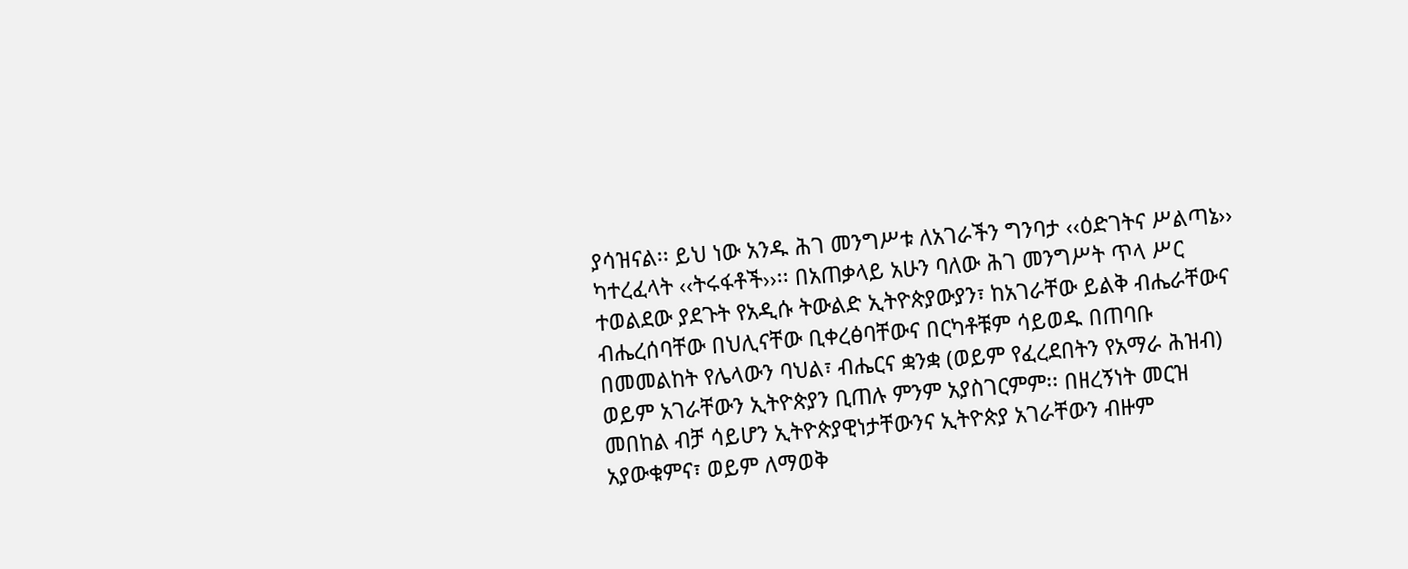ያሳዝናል፡፡ ይህ ነው አንዱ ሕገ መንግሥቱ ለአገራችን ግንባታ ‹‹ዕድገትና ሥልጣኔ›› ካተረፈላት ‹‹ትሩፋቶች››፡፡ በአጠቃላይ አሁን ባለው ሕገ መንግሥት ጥላ ሥር ተወልደው ያደጉት የአዲሱ ትውልድ ኢትዮጵያውያን፣ ከአገራቸው ይልቅ ብሔራቸውና ብሔረሰባቸው በህሊናቸው ቢቀረፅባቸውና በርካቶቹም ሳይወዱ በጠባቡ በመመልከት የሌላውን ባህል፣ ብሔርና ቋንቋ (ወይም የፈረደበትን የአማራ ሕዝብ) ወይም አገራቸውን ኢትዮጵያን ቢጠሉ ምንም አያስገርምም፡፡ በዘረኝነት መርዝ መበከል ብቻ ሳይሆን ኢትዮጵያዊነታቸውንና ኢትዮጵያ አገራቸውን ብዙም አያውቁምና፣ ወይም ለማወቅ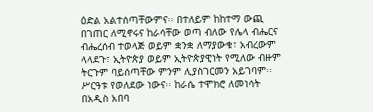ዕድል አልተሰጣቸውምና፡፡ በተለይም ከከተማ ውጪ በገጠር ለሚኖሩና ከራሳቸው ወጣ ብለው የሌላ ብሔርና ብሔረሰብ ተወላጅ ወይም ቋንቋ ለማያውቁ፣ አብረውም ላላደጉ፣ ኢትዮጵያ ወይም ኢትዮጵያዊነት የሚለው ብዙም ትርጉም ባይሰጣቸው ምንም ሊያስገርመን አይገባም፡፡ ሥርዓቱ የወለደው ነውና፡፡ ከራሴ ተሞክሮ ለመነሳት በአዲስ አበባ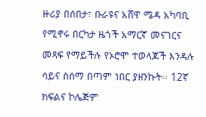ዙሪያ በሰበታ፣ ቡራዩና አሸዋ ሜዳ አካባቢ የሚኖሩ በርካታ ዜጎች አማርኛ መናገርና መጻፍ የማይችሉ የኦሮሞ ተወላጆች እንዳሉ ሳይና ስሰማ በጣም ነበር ያዘንኩት፡፡ 12ኛ ክፍልና ኮሌጅም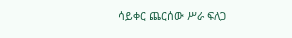ሳይቀር ጨርሰው ሥራ ፍለጋ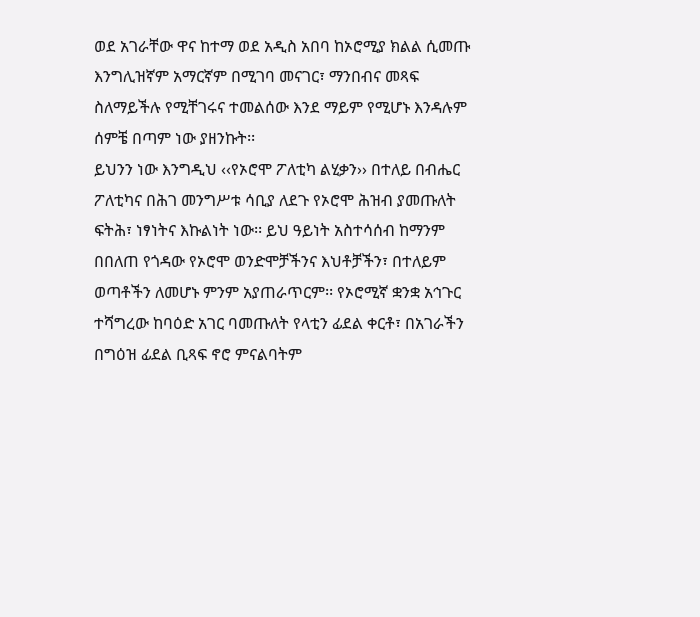ወደ አገራቸው ዋና ከተማ ወደ አዲስ አበባ ከኦሮሚያ ክልል ሲመጡ እንግሊዝኛም አማርኛም በሚገባ መናገር፣ ማንበብና መጻፍ ስለማይችሉ የሚቸገሩና ተመልሰው እንደ ማይም የሚሆኑ እንዳሉም ሰምቼ በጣም ነው ያዘንኩት፡፡
ይህንን ነው እንግዲህ ‹‹የኦሮሞ ፖለቲካ ልሂቃን›› በተለይ በብሔር ፖለቲካና በሕገ መንግሥቱ ሳቢያ ለደጉ የኦሮሞ ሕዝብ ያመጡለት ፍትሕ፣ ነፃነትና እኩልነት ነው፡፡ ይህ ዓይነት አስተሳሰብ ከማንም በበለጠ የጎዳው የኦሮሞ ወንድሞቻችንና እህቶቻችን፣ በተለይም ወጣቶችን ለመሆኑ ምንም አያጠራጥርም፡፡ የኦሮሚኛ ቋንቋ አኅጉር ተሻግረው ከባዕድ አገር ባመጡለት የላቲን ፊደል ቀርቶ፣ በአገራችን በግዕዝ ፊደል ቢጻፍ ኖሮ ምናልባትም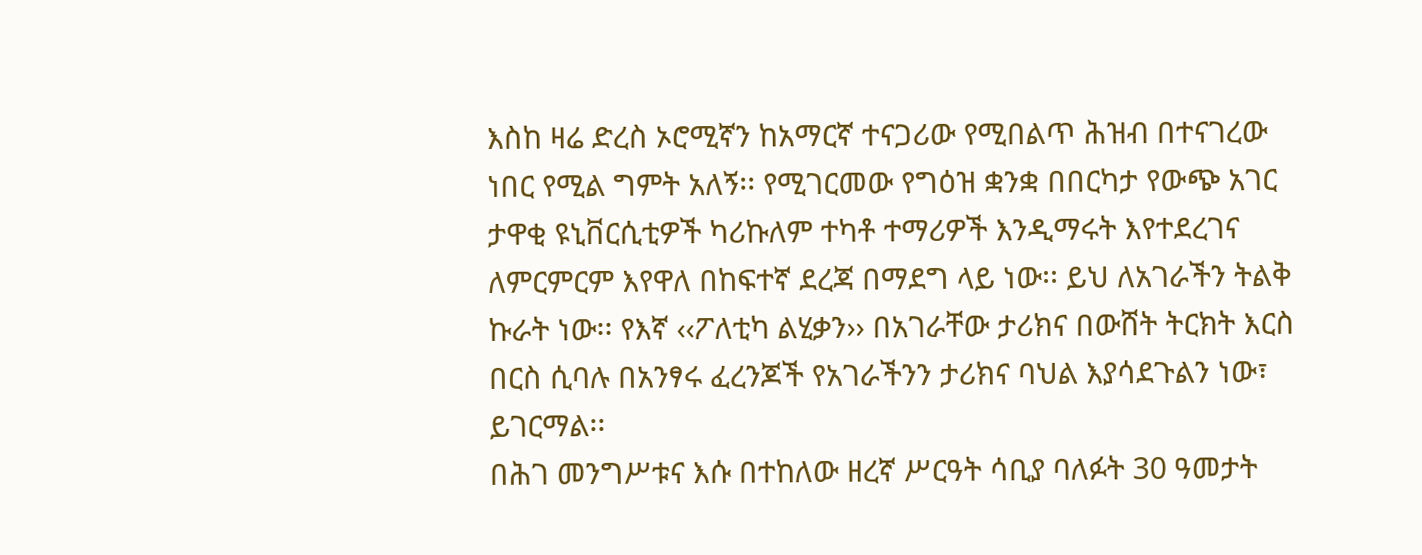እስከ ዛሬ ድረስ ኦሮሚኛን ከአማርኛ ተናጋሪው የሚበልጥ ሕዝብ በተናገረው ነበር የሚል ግምት አለኝ፡፡ የሚገርመው የግዕዝ ቋንቋ በበርካታ የውጭ አገር ታዋቂ ዩኒቨርሲቲዎች ካሪኩለም ተካቶ ተማሪዎች እንዲማሩት እየተደረገና ለምርምርም እየዋለ በከፍተኛ ደረጃ በማደግ ላይ ነው፡፡ ይህ ለአገራችን ትልቅ ኩራት ነው፡፡ የእኛ ‹‹ፖለቲካ ልሂቃን›› በአገራቸው ታሪክና በውሸት ትርክት እርስ በርስ ሲባሉ በአንፃሩ ፈረንጆች የአገራችንን ታሪክና ባህል እያሳደጉልን ነው፣ ይገርማል፡፡
በሕገ መንግሥቱና እሱ በተከለው ዘረኛ ሥርዓት ሳቢያ ባለፉት 30 ዓመታት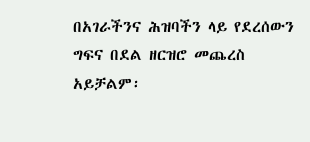በአገራችንና ሕዝባችን ላይ የደረሰውን ግፍና በደል ዘርዝሮ መጨረስ አይቻልም፡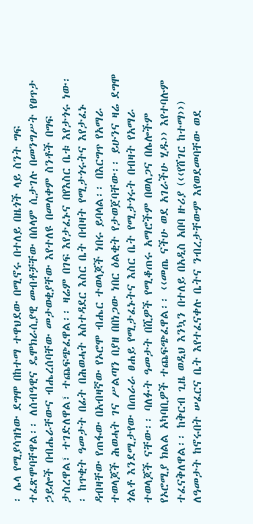፡ ሌላ የሚያሳዝነው ደግሞ በከተማ ተዋህደው በሚኖሩ በተለይ በዜጎች ላይ ስንት ግፍ ተፈጽሞባቸዋል፡፡ ለሰብዓዊና ዴሞክራሲያዊ መብቶቻቸው በሰላም ሲታገሉ በመንግሥት የፀጥታ ኃይሎች በብሔራቸውና ብሔረሰባቸው መታወቂያቸው እየተለዩ በመለቀም ስንቶች በግፍ ታስረዋል፣ ተገድለዋል፣ ተጨፍጭፈዋል፡፡ ዛሬም በገፍ እየታፈኑና በየእስር ቤቱ እየታጎሩ ነው፡፡ ከጥቂት ዓመታት በፊት በሕወሓት አስተዳደር እስር ቤት በብዛት የሚታጎሩትና እየታፈኑ ዳብዛቸው የጠፋው በአብዛኛው የኦሮሞ ብሔር ተወላጆች ነበሩ ይባላል፡፡ በእርግጥ የአማራ ተወላጆች ሕወሓት ገና ሥልጣን በያዘ በበነጋው ነበር ዕልቂት የታወጀባቸው፡፡ ይሁንና ዛሬ ደግሞ ጎልቶ እንደሚታየው በጠራራ ፀሐይ የሚታፈኑትና እስር ቤት የሚታጎሩት በብዛት የአማራ ተወላጆች ናቸው፡፡ ባለፉት ዓመታት በሺዎች የሚቆጠሩ አማሮችም በወለጋና በሌሎችም የኦሮሚያ ክልል አካባቢዎች ተጨፍጭፈዋል፡፡ ‹‹መጤ ናችሁ ወደ አገራችሁ ሂዱ›› እየተባሉም ተፈናቅለዋል፡፡ ከቅርብ ጊዜ ወዲህ እንኳን በተለይ በአዲስ አበባ ዙሪያ (‹‹የሸገር ከተማ››) ለዓመታት ከኖሩበት ሠፈርና ቤት እየተፈናቀሉ ቤትና ንብረታቸውም እየወደመባቸው ወደ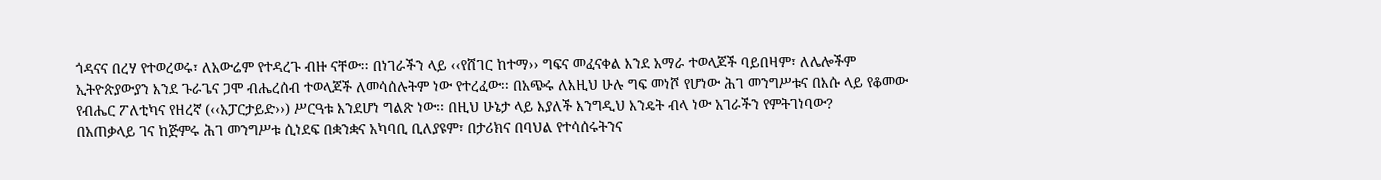ጎዳናና በረሃ የተወረወሩ፣ ለአውሬም የተዳረጉ ብዙ ናቸው፡፡ በነገራችን ላይ ‹‹የሸገር ከተማ›› ግፍና መፈናቀል እንደ አማራ ተወላጆች ባይበዛም፣ ለሌሎችም ኢትዮጵያውያን እንደ ጉራጌና ጋሞ ብሔረሰብ ተወላጆች ለመሳሰሉትም ነው የተረፈው፡፡ በአጭሩ ለእዚህ ሁሉ ግፍ መነሾ የሆነው ሕገ መንግሥቱና በእሱ ላይ የቆመው የብሔር ፖለቲካና የዘረኛ (‹‹አፓርታይድ››) ሥርዓቱ እንደሆነ ግልጽ ነው፡፡ በዚህ ሁኔታ ላይ እያለች እንግዲህ እንዴት ብላ ነው አገራችን የምትገነባው?
በአጠቃላይ ገና ከጅምሩ ሕገ መንግሥቱ ሲነደፍ በቋንቋና አካባቢ ቢለያዩም፣ በታሪክና በባህል የተሳሰሩትንና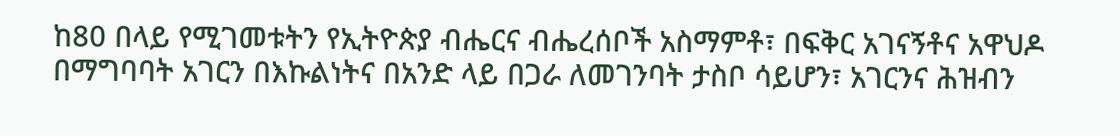ከ80 በላይ የሚገመቱትን የኢትዮጵያ ብሔርና ብሔረሰቦች አስማምቶ፣ በፍቅር አገናኝቶና አዋህዶ በማግባባት አገርን በእኩልነትና በአንድ ላይ በጋራ ለመገንባት ታስቦ ሳይሆን፣ አገርንና ሕዝብን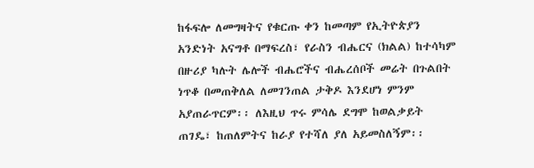ከፋፍሎ ለመግዛትና የቁርጡ ቀን ከመጣም የኢትዮጵያን አንድነት አናግቶ በማፍረስ፣ የራስን ብሔርና (ክልል) ከተሳካም በዙሪያ ካሉት ሌሎች ብሔሮችና ብሔረሰቦች መሬት በጉልበት ነጥቆ በመጠቅለል ለመገንጠል ታቅዶ እንደሆነ ምንም አያጠራጥርም፡፡ ለእዚህ ጥሩ ምሳሌ ደግሞ ከወልቃይት ጠገዴ፣ ከጠለምትና ከራያ የተሻለ ያለ አይመስለኝም፡፡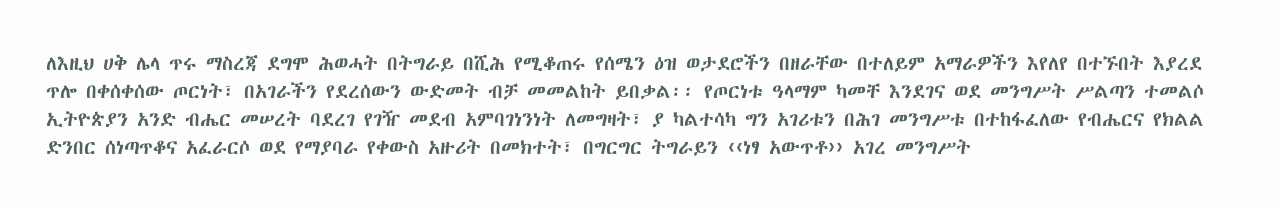ለእዚህ ሀቅ ሌላ ጥሩ ማስረጃ ደግሞ ሕወሓት በትግራይ በሺሕ የሚቆጠሩ የሰሜን ዕዝ ወታደሮችን በዘራቸው በተለይም አማራዎችን እየለየ በተኙበት እያረደ ጥሎ በቀሰቀሰው ጦርነት፣ በአገራችን የደረሰውን ውድመት ብቻ መመልከት ይበቃል፡፡ የጦርነቱ ዓላማም ካመቸ እንደገና ወደ መንግሥት ሥልጣን ተመልሶ ኢትዮጵያን አንድ ብሔር መሠረት ባደረገ የገዥ መደብ አምባገነንነት ለመግዛት፣ ያ ካልተሳካ ግን አገሪቱን በሕገ መንግሥቱ በተከፋፈለው የብሔርና የክልል ድንበር ሰነጣጥቆና አፈራርሶ ወደ የማያባራ የቀውስ አዙሪት በመክተት፣ በግርግር ትግራይን ‹‹ነፃ አውጥቶ›› አገረ መንግሥት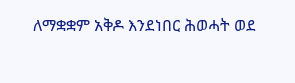ለማቋቋም አቅዶ እንደነበር ሕወሓት ወደ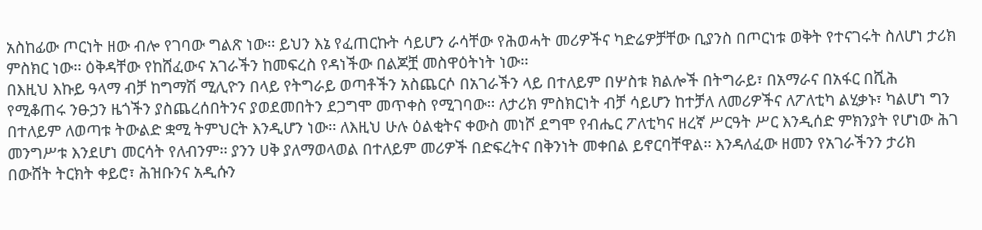አስከፊው ጦርነት ዘው ብሎ የገባው ግልጽ ነው፡፡ ይህን እኔ የፈጠርኩት ሳይሆን ራሳቸው የሕወሓት መሪዎችና ካድሬዎቻቸው ቢያንስ በጦርነቱ ወቅት የተናገሩት ስለሆነ ታሪክ ምስክር ነው፡፡ ዕቅዳቸው የከሸፈውና አገራችን ከመፍረስ የዳነችው በልጆቿ መስዋዕትነት ነው፡፡
በእዚህ እኩይ ዓላማ ብቻ ከግማሽ ሚሊዮን በላይ የትግራይ ወጣቶችን አስጨርሶ በአገራችን ላይ በተለይም በሦስቱ ክልሎች በትግራይ፣ በአማራና በአፋር በሺሕ የሚቆጠሩ ንፁኃን ዜጎችን ያስጨረሰበትንና ያወደመበትን ደጋግሞ መጥቀስ የሚገባው፡፡ ለታሪክ ምስክርነት ብቻ ሳይሆን ከተቻለ ለመሪዎችና ለፖለቲካ ልሂቃኑ፣ ካልሆነ ግን በተለይም ለወጣቱ ትውልድ ቋሚ ትምህርት እንዲሆን ነው፡፡ ለእዚህ ሁሉ ዕልቂትና ቀውስ መነሾ ደግሞ የብሔር ፖለቲካና ዘረኛ ሥርዓት ሥር እንዲሰድ ምክንያት የሆነው ሕገ መንግሥቱ እንደሆነ መርሳት የለብንም፡፡ ያንን ሀቅ ያለማወላወል በተለይም መሪዎች በድፍረትና በቅንነት መቀበል ይኖርባቸዋል፡፡ እንዳለፈው ዘመን የአገራችንን ታሪክ በውሸት ትርክት ቀይሮ፣ ሕዝቡንና አዲሱን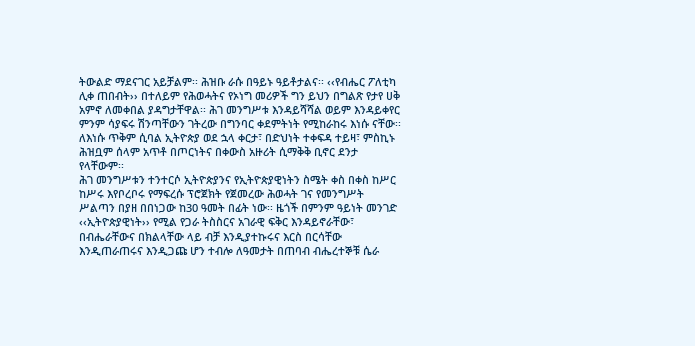ትውልድ ማደናገር አይቻልም፡፡ ሕዝቡ ራሱ በዓይኑ ዓይቶታልና፡፡ ‹‹የብሔር ፖለቲካ ሊቀ ጠበብት›› በተለይም የሕወሓትና የኦነግ መሪዎች ግን ይህን በግልጽ የታየ ሀቅ አምኖ ለመቀበል ያዳግታቸዋል፡፡ ሕገ መንግሥቱ እንዳይሻሻል ወይም እንዳይቀየር ምንም ሳያፍሩ ሽንጣቸውን ገትረው በግንባር ቀደምትነት የሚከራከሩ እነሱ ናቸው፡፡ ለእነሱ ጥቅም ሲባል ኢትዮጵያ ወደ ኋላ ቀርታ፣ በድህነት ተቀፍዳ ተይዛ፣ ምስኪኑ ሕዝቧም ሰላም አጥቶ በጦርነትና በቀውስ አዙሪት ሲማቅቅ ቢኖር ደንታ የላቸውም፡፡
ሕገ መንግሥቱን ተንተርሶ ኢትዮጵያንና የኢትዮጵያዊነትን ስሜት ቀስ በቀስ ከሥር ከሥሩ እየቦረቦሩ የማፍረሱ ፕሮጀክት የጀመረው ሕወሓት ገና የመንግሥት ሥልጣን በያዘ በበነጋው ከ30 ዓመት በፊት ነው፡፡ ዜጎች በምንም ዓይነት መንገድ ‹‹ኢትዮጵያዊነት›› የሚል የጋራ ትስስርና አገራዊ ፍቅር እንዳይኖራቸው፣ በብሔራቸውና በክልላቸው ላይ ብቻ እንዲያተኩሩና እርስ በርሳቸው እንዲጠራጠሩና እንዲጋጩ ሆን ተብሎ ለዓመታት በጠባብ ብሔረተኞቹ ሴራ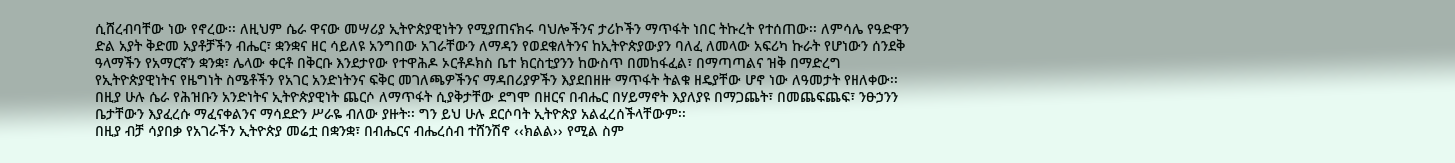ሲሸረብባቸው ነው የኖረው፡፡ ለዚህም ሴራ ዋናው መሣሪያ ኢትዮጵያዊነትን የሚያጠናክሩ ባህሎችንና ታሪኮችን ማጥፋት ነበር ትኩረት የተሰጠው፡፡ ለምሳሌ የዓድዋን ድል አያት ቅድመ አያቶቻችን ብሔር፣ ቋንቋና ዘር ሳይለዩ አንግበው አገራቸውን ለማዳን የወደቁለትንና ከኢትዮጵያውያን ባለፈ ለመላው አፍሪካ ኩራት የሆነውን ሰንደቅ ዓላማችን የአማርኛን ቋንቋ፣ ሌላው ቀርቶ በቅርቡ እንደታየው የተዋሕዶ ኦርቶዶክስ ቤተ ክርስቲያንን ከውስጥ በመከፋፈል፣ በማጣጣልና ዝቅ በማድረግ የኢትዮጵያዊነትና የዜግነት ስሜቶችን የአገር አንድነትንና ፍቅር መገለጫዎችንና ማዳበሪያዎችን እያደበዘዙ ማጥፋት ትልቁ ዘዴያቸው ሆኖ ነው ለዓመታት የዘለቀው፡፡ በዚያ ሁሉ ሴራ የሕዝቡን አንድነትና ኢትዮጵያዊነት ጨርሶ ለማጥፋት ሲያቅታቸው ደግሞ በዘርና በብሔር በሃይማኖት እያለያዩ በማጋጨት፣ በመጨፍጨፍ፣ ንፁኃንን ቤታቸውን እያፈረሱ ማፈናቀልንና ማሳደድን ሥራዬ ብለው ያዙት፡፡ ግን ይህ ሁሉ ደርሶባት ኢትዮጵያ አልፈረሰችላቸውም፡፡
በዚያ ብቻ ሳያበቃ የአገራችን ኢትዮጵያ መሬቷ በቋንቋ፣ በብሔርና ብሔረሰብ ተሸንሽኖ ‹‹ክልል›› የሚል ስም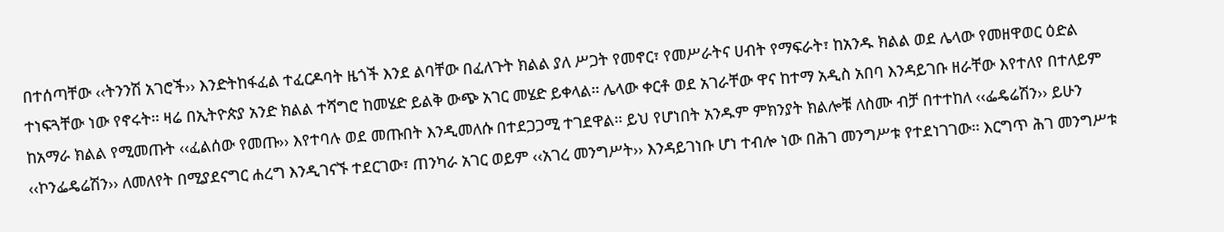በተሰጣቸው ‹‹ትንንሽ አገሮች›› እንድትከፋፈል ተፈርዶባት ዜጎች እንደ ልባቸው በፈለጉት ክልል ያለ ሥጋት የመኖር፣ የመሥራትና ሀብት የማፍራት፣ ከአንዱ ክልል ወደ ሌላው የመዘዋወር ዕድል ተነፍጓቸው ነው የኖሩት፡፡ ዛሬ በኢትዮጵያ አንድ ክልል ተሻግሮ ከመሄድ ይልቅ ውጭ አገር መሄድ ይቀላል፡፡ ሌላው ቀርቶ ወደ አገራቸው ዋና ከተማ አዲስ አበባ እንዳይገቡ ዘራቸው እየተለየ በተለይም ከአማራ ክልል የሚመጡት ‹‹ፈልሰው የመጡ›› እየተባሉ ወደ መጡበት እንዲመለሱ በተደጋጋሚ ተገደዋል፡፡ ይህ የሆነበት አንዱም ምክንያት ክልሎቹ ለስሙ ብቻ በተተከለ ‹‹ፌዴሬሽን›› ይሁን ‹‹ኮንፌዴሬሽን›› ለመለየት በሚያደናግር ሐረግ እንዲገናኙ ተደርገው፣ ጠንካራ አገር ወይም ‹‹አገረ መንግሥት›› እንዳይገነቡ ሆነ ተብሎ ነው በሕገ መንግሥቱ የተደነገገው፡፡ እርግጥ ሕገ መንግሥቱ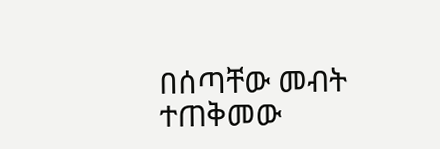በሰጣቸው መብት ተጠቅመው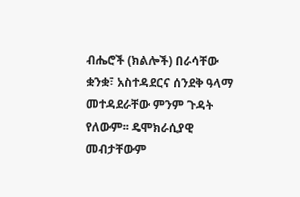ብሔሮች (ክልሎች) በራሳቸው ቋንቋ፣ አስተዳደርና ሰንደቅ ዓላማ መተዳደራቸው ምንም ጉዳት የለውም፡፡ ዴሞክራሲያዊ መብታቸውም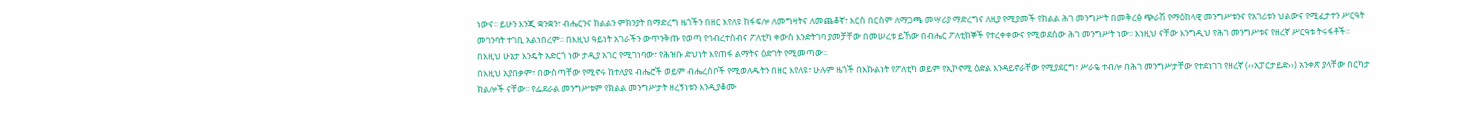ነውና፡፡ ይሁን እንጂ ቋንቋን፣ ብሔርንና ክልልን ምክንያት በማድረግ ዜጎችን በዘር እየለዩ ከፋፍሎ ለመግዛትና ለመጨቆኛ፣ እርስ በርስም ለማጋጫ መሣሪያ ማድረግና ለዚያ የሚያመች የክልል ሕገ መንግሥት በመቅረፅ ጭራሽ የማዕከላዊ መንግሥቱንና የአገሪቱን ህልውና የሚፈታተን ሥርዓት መገንባት ተገቢ አልነበረም፡፡ በእዚህ ዓይነት አገራችን ውጥንቅጡ የወጣ የኅብረተሰብና ፖለቲካ ቀውስ እንድትገባ ያመቻቸው በመሠረቱ ይኸው በብሔር ፖለቲከኞች የተረቀቀውና የሚወደሰው ሕገ መንግሥት ነው፡፡ እነዚህ ናቸው እንግዲህ የሕገ መንግሥቱና የዘረኛ ሥርዓቱ ትሩፋቶች፡፡ በእዚህ ሁኔታ እንዴት አድርጎ ነው ታዲያ አገር የሚገነባው፣ የሕዝቡ ድህነት እየጠፋ ልማትና ዕድገት የሚመጣው፡፡
በእዚህ አያበቃም፣ በውስጣቸው የሚኖሩ ከተለያዩ ብሔሮች ወይም ብሔረሰቦች የሚወለዱትን በዘር እየለዩ፣ ሁሉም ዜጎች በእኩልነት የፖለቲካ ወይም የኢኮኖሚ ዕድል እንዳይኖራቸው የሚያደርግ፣ ሥራዬ ተብሎ በሕገ መንግሥታቸው የተደነገገ የዘረኛ (‹‹አፓርታይድ››) አንቀጽ ያላቸው በርካታ ክልሎች ናቸው፡፡ የፌደራል መንግሥቱም የክልል መንግሥታት ዘረኝነቱን እንዲያቆሙ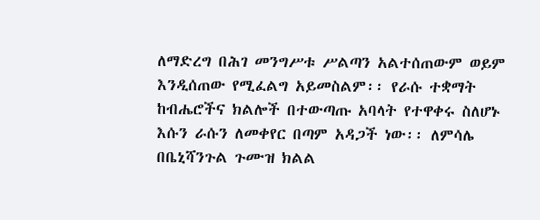ለማድረግ በሕገ መንግሥቱ ሥልጣን አልተሰጠውም ወይም እንዲሰጠው የሚፈልግ አይመስልም፡፡ የራሱ ተቋማት ከብሔሮችና ክልሎች በተውጣጡ አባላት የተዋቀሩ ስለሆኑ እሱን ራሱን ለመቀየር በጣም አዳጋች ነው፡፡ ለምሳሌ በቤኒሻንጉል ጉሙዝ ክልል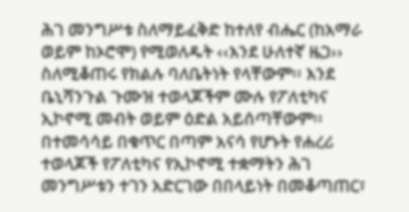ሕገ መንግሥቱ ስለማይፈቅድ ከተለየ ብሔር (ከአማራ ወይም ከኦሮሞ) የሚወለዱት ‹‹እንደ ሁለተኛ ዜጋ›› ስለሚቆጠሩ የክልሉ ባለቤትነት የላቸውም፡፡ እንደ ቤኒሻንጉል ጉሙዝ ተወላጆችም ሙሉ የፖለቲካና ኢኮኖሚ መብት ወይም ዕድል አይሰጣቸውም፡፡ በተመሳሳይ በቁጥር በጣም አናሳ የሆኑት የሐረሪ ተወላጆች የፖለቲካና የኢኮኖሚ ተቋማትን ሕገ መንግሥቱን ተገን አድርገው በበላይነት በመቆጣጠር፣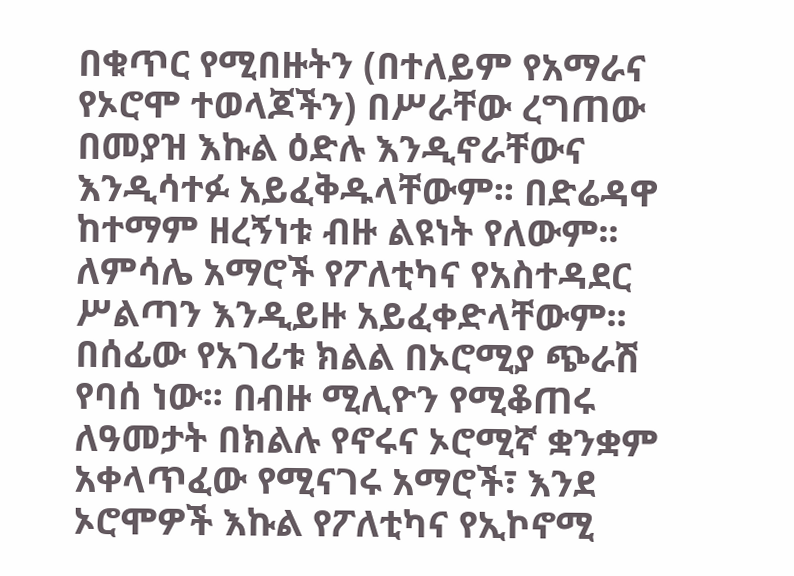በቁጥር የሚበዙትን (በተለይም የአማራና የኦሮሞ ተወላጆችን) በሥራቸው ረግጠው በመያዝ እኩል ዕድሉ እንዲኖራቸውና እንዲሳተፉ አይፈቅዱላቸውም፡፡ በድሬዳዋ ከተማም ዘረኝነቱ ብዙ ልዩነት የለውም፡፡ ለምሳሌ አማሮች የፖለቲካና የአስተዳደር ሥልጣን እንዲይዙ አይፈቀድላቸውም፡፡ በሰፊው የአገሪቱ ክልል በኦሮሚያ ጭራሽ የባሰ ነው፡፡ በብዙ ሚሊዮን የሚቆጠሩ ለዓመታት በክልሉ የኖሩና ኦሮሚኛ ቋንቋም አቀላጥፈው የሚናገሩ አማሮች፣ እንደ ኦሮሞዎች እኩል የፖለቲካና የኢኮኖሚ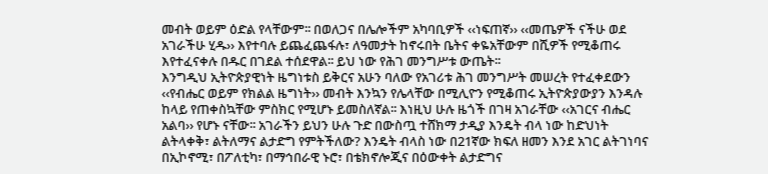መብት ወይም ዕድል የላቸውም፡፡ በወለጋና በሌሎችም አካባቢዎች ‹‹ነፍጠኛ›› ‹‹መጤዎች ናችሁ ወደ አገራችሁ ሂዱ›› እየተባሉ ይጨፈጨፋሉ፣ ለዓመታት ከኖሩበት ቤትና ቀዬአቸውም በሺዎች የሚቆጠሩ እየተፈናቀሉ በዱር በገደል ተሰደዋል፡፡ ይህ ነው የሕገ መንግሥቱ ውጤት፡፡
እንግዲህ ኢትዮጵያዊነት ዜግነቱስ ይቅርና አሁን ባለው የአገሪቱ ሕገ መንግሥት መሠረት የተፈቀደውን ‹‹የብሔር ወይም የክልል ዜግነት›› መብት እንኳን የሌላቸው በሚሊዮን የሚቆጠሩ ኢትዮጵያውያን እንዳሉ ከላይ የጠቀስኳቸው ምስክር የሚሆኑ ይመስለኛል፡፡ እነዚህ ሁሉ ዜጎች በገዛ አገራቸው ‹‹አገርና ብሔር አልባ›› የሆኑ ናቸው፡፡ አገራችን ይህን ሁሉ ጉድ በውስጧ ተሸክማ ታዲያ እንዴት ብላ ነው ከድህነት ልትላቀቅ፣ ልትለማና ልታድግ የምትችለው? እንዴት ብላስ ነው በ21ኛው ክፍለ ዘመን እንደ አገር ልትገነባና በኢኮኖሚ፣ በፖለቲካ፣ በማኅበራዊ ኑሮ፣ በቴክኖሎጂና በዕውቀት ልታድግና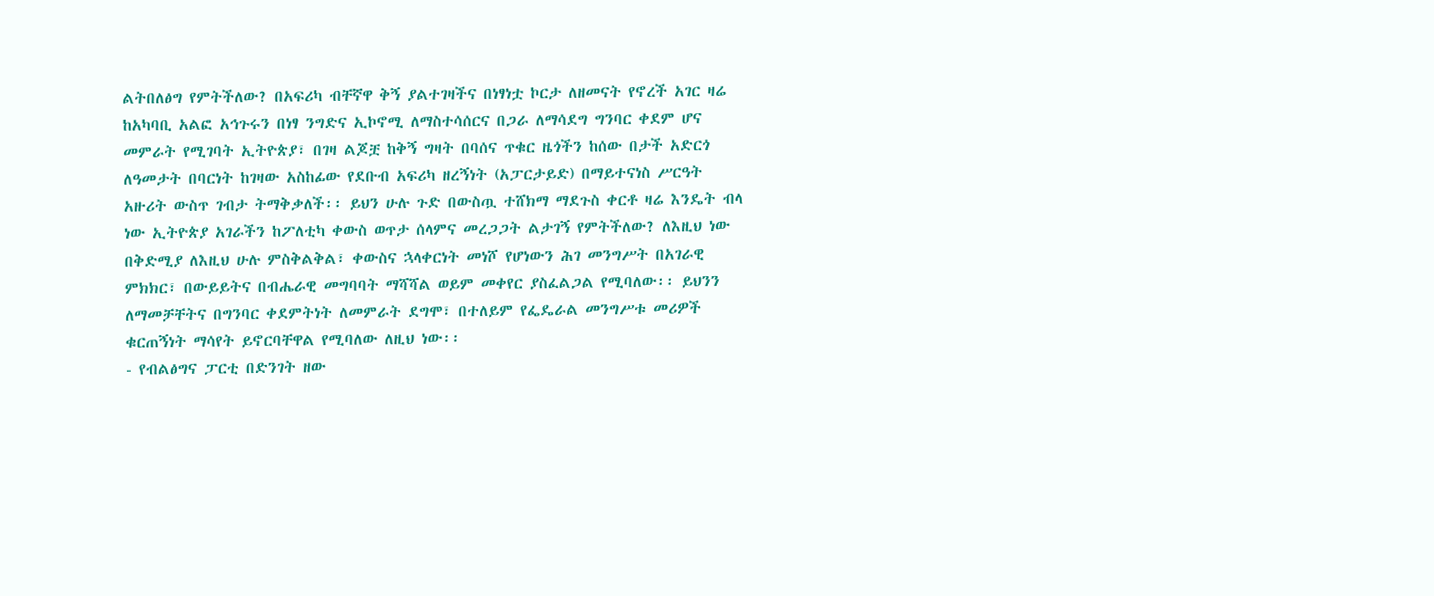ልትበለፅግ የምትችለው? በአፍሪካ ብቸኛዋ ቅኝ ያልተገዛችና በነፃነቷ ኮርታ ለዘመናት የኖረች አገር ዛሬ ከአካባቢ አልፎ አኅጉሩን በነፃ ንግድና ኢኮኖሚ ለማስተሳሰርና በጋራ ለማሳደግ ግንባር ቀደም ሆና መምራት የሚገባት ኢትዮጵያ፣ በገዛ ልጆቿ ከቅኝ ግዛት በባሰና ጥቁር ዜጎችን ከሰው በታች አድርጎ ለዓመታት በባርነት ከገዛው አስከፊው የደቡብ አፍሪካ ዘረኝነት (አፓርታይድ) በማይተናነስ ሥርዓት አዙሪት ውስጥ ገብታ ትማቅቃለች፡፡ ይህን ሁሉ ጉድ በውስጧ ተሸክማ ማደጉስ ቀርቶ ዛሬ እንዴት ብላ ነው ኢትዮጵያ አገራችን ከፖለቲካ ቀውስ ወጥታ ሰላምና መረጋጋት ልታገኝ የምትችለው? ለእዚህ ነው በቅድሚያ ለእዚህ ሁሉ ምስቅልቅል፣ ቀውስና ኋላቀርነት መነሾ የሆነውን ሕገ መንግሥት በአገራዊ ምክክር፣ በውይይትና በብሔራዊ መግባባት ማሻሻል ወይም መቀየር ያስፈልጋል የሚባለው፡፡ ይህንን ለማመቻቸትና በግንባር ቀደምትነት ለመምራት ደግሞ፣ በተለይም የፌዴራል መንግሥቱ መሪዎች ቁርጠኝነት ማሳየት ይኖርባቸዋል የሚባለው ለዚህ ነው፡፡
- የብልፅግና ፓርቲ በድንገት ዘው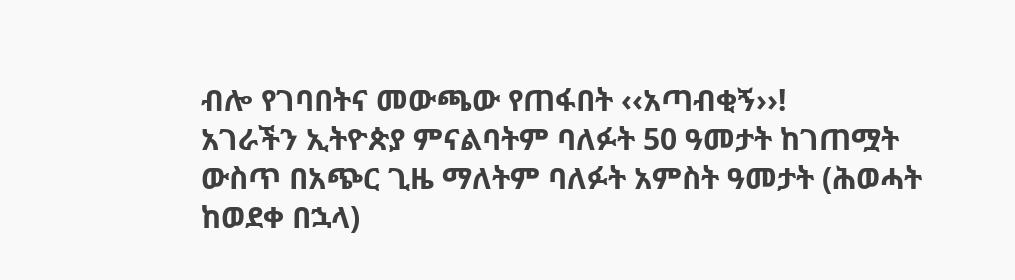ብሎ የገባበትና መውጫው የጠፋበት ‹‹አጣብቂኝ››!
አገራችን ኢትዮጵያ ምናልባትም ባለፉት 50 ዓመታት ከገጠሟት ውስጥ በአጭር ጊዜ ማለትም ባለፉት አምስት ዓመታት (ሕወሓት ከወደቀ በኋላ)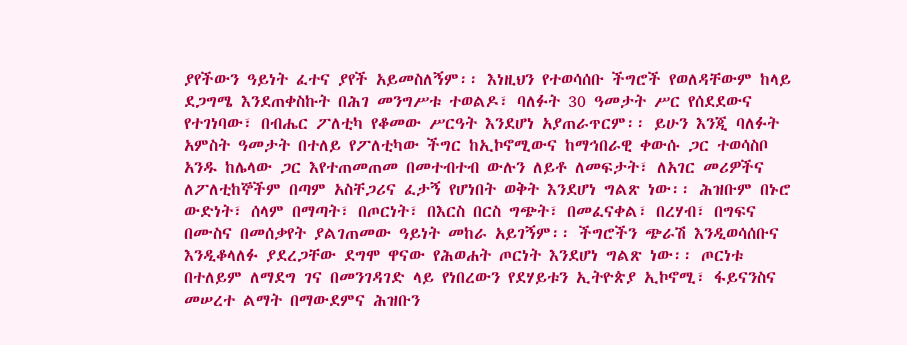ያየችውን ዓይነት ፈተና ያየች አይመስለኝም፡፡ እነዚህን የተወሳሰቡ ችግሮች የወለዳቸውም ከላይ ደጋግሜ እንደጠቀስኩት በሕገ መንግሥቱ ተወልዶ፣ ባለፉት 30 ዓመታት ሥር የሰደደውና የተገነባው፣ በብሔር ፖለቲካ የቆመው ሥርዓት እንደሆነ አያጠራጥርም፡፡ ይሁን እንጂ ባለፉት አምስት ዓመታት በተለይ የፖለቲካው ችግር ከኢኮኖሚውና ከማኅበራዊ ቀውሱ ጋር ተወሳስቦ አንዱ ከሌላው ጋር እየተጠመጠመ በመተብተብ ውሉን ለይቶ ለመፍታት፣ ለአገር መሪዎችና ለፖለቲከኞችም በጣም አስቸጋሪና ፈታኝ የሆነበት ወቅት እንደሆነ ግልጽ ነው፡፡ ሕዝቡም በኑሮ ውድነት፣ ሰላም በማጣት፣ በጦርነት፣ በእርስ በርስ ግጭት፣ በመፈናቀል፣ በረሃብ፣ በግፍና በሙስና በመሰቃየት ያልገጠመው ዓይነት መከራ አይገኝም፡፡ ችግሮችን ጭራሽ እንዲወሳሰቡና እንዲቆላለፉ ያደረጋቸው ደግሞ ዋናው የሕወሐት ጦርነት እንደሆነ ግልጽ ነው፡፡ ጦርነቱ በተለይም ለማደግ ገና በመንገዳገድ ላይ የነበረውን የደሃይቱን ኢትዮጵያ ኢኮኖሚ፣ ፋይናንስና መሠረተ ልማት በማውደምና ሕዝቡን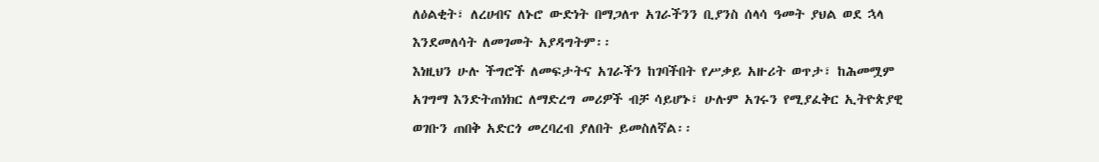ለዕልቂት፣ ለረሀብና ለኑሮ ውድነት በማጋለጥ አገራችንን ቢያንስ ሰላሳ ዓመት ያህል ወደ ኋላ እንደመለሳት ለመገመት አያዳግትም፡፡
እነዚህን ሁሉ ችግሮች ለመፍታትና አገራችን ከገባችበት የሥቃይ አዙሪት ወጥታ፣ ከሕመሟም አገግማ እንድትጠነክር ለማድረግ መሪዎች ብቻ ሳይሆኑ፣ ሁሉም አገሩን የሚያፈቅር ኢትዮጵያዊ ወገቡን ጠበቅ አድርጎ መረባረብ ያለበት ይመስለኛል፡፡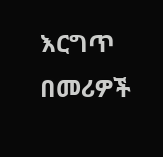እርግጥ በመሪዎች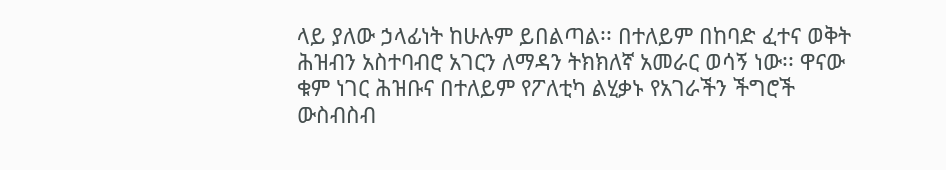ላይ ያለው ኃላፊነት ከሁሉም ይበልጣል፡፡ በተለይም በከባድ ፈተና ወቅት ሕዝብን አስተባብሮ አገርን ለማዳን ትክክለኛ አመራር ወሳኝ ነው፡፡ ዋናው ቁም ነገር ሕዝቡና በተለይም የፖለቲካ ልሂቃኑ የአገራችን ችግሮች ውስብስብ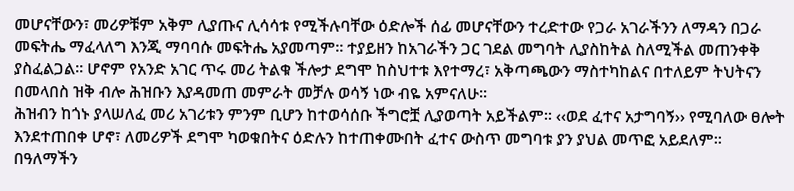መሆናቸውን፣ መሪዎቹም አቅም ሊያጡና ሊሳሳቱ የሚችሉባቸው ዕድሎች ሰፊ መሆናቸውን ተረድተው የጋራ አገራችንን ለማዳን በጋራ መፍትሔ ማፈላለግ እንጂ ማባባሱ መፍትሔ አያመጣም፡፡ ተያይዘን ከአገራችን ጋር ገደል መግባት ሊያስከትል ስለሚችል መጠንቀቅ ያስፈልጋል፡፡ ሆኖም የአንድ አገር ጥሩ መሪ ትልቁ ችሎታ ደግሞ ከስህተቱ እየተማረ፣ አቅጣጫውን ማስተካከልና በተለይም ትህትናን በመላበስ ዝቅ ብሎ ሕዝቡን እያዳመጠ መምራት መቻሉ ወሳኝ ነው ብዬ አምናለሁ፡፡
ሕዝብን ከጎኑ ያላሠለፈ መሪ አገሪቱን ምንም ቢሆን ከተወሳሰቡ ችግሮቿ ሊያወጣት አይችልም፡፡ ‹‹ወደ ፈተና አታግባኝ›› የሚባለው ፀሎት እንደተጠበቀ ሆኖ፣ ለመሪዎች ደግሞ ካወቁበትና ዕድሉን ከተጠቀሙበት ፈተና ውስጥ መግባቱ ያን ያህል መጥፎ አይደለም፡፡ በዓለማችን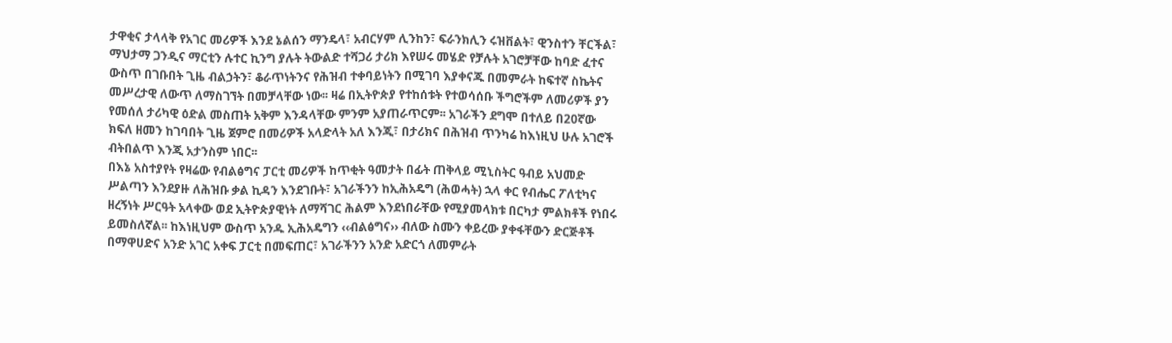ታዋቂና ታላላቅ የአገር መሪዎች እንደ ኔልሰን ማንዴላ፣ አብርሃም ሊንከን፣ ፍራንክሊን ሩዝቨልት፣ ዊንስተን ቸርችል፣ ማህታማ ጋንዲና ማርቲን ሉተር ኪንግ ያሉት ትውልድ ተሻጋሪ ታሪክ እየሠሩ መሄድ የቻሉት አገሮቻቸው ከባድ ፈተና ውስጥ በገቡበት ጊዜ ብልኃትን፣ ቆራጥነትንና የሕዝብ ተቀባይነትን በሚገባ እያቀናጁ በመምራት ከፍተኛ ስኬትና መሥረታዊ ለውጥ ለማስገኘት በመቻላቸው ነው፡፡ ዛሬ በኢትዮጵያ የተከሰቱት የተወሳሰቡ ችግሮችም ለመሪዎች ያን የመሰለ ታሪካዊ ዕድል መስጠት አቅም እንዳላቸው ምንም አያጠራጥርም፡፡ አገራችን ደግሞ በተለይ በ20ኛው ክፍለ ዘመን ከገባበት ጊዜ ጀምሮ በመሪዎች አላድላት አለ እንጂ፣ በታሪክና በሕዝብ ጥንካሬ ከእነዚህ ሁሉ አገሮች ብትበልጥ እንጂ አታንስም ነበር፡፡
በእኔ አስተያየት የዛሬው የብልፅግና ፓርቲ መሪዎች ከጥቂት ዓመታት በፊት ጠቅላይ ሚኒስትር ዓብይ አህመድ ሥልጣን እንደያዙ ለሕዝቡ ቃል ኪዳን እንደገቡት፣ አገራችንን ከኢሕአዴግ (ሕወሓት) ኋላ ቀር የብሔር ፖለቲካና ዘረኝነት ሥርዓት አላቀው ወደ ኢትዮጵያዊነት ለማሻገር ሕልም እንደነበራቸው የሚያመላክቱ በርካታ ምልክቶች የነበሩ ይመስለኛል፡፡ ከእነዚህም ውስጥ አንዱ ኢሕአዴግን ‹‹ብልፅግና›› ብለው ስሙን ቀይረው ያቀፋቸውን ድርጅቶች በማዋሀድና አንድ አገር አቀፍ ፓርቲ በመፍጠር፣ አገራችንን አንድ አድርጎ ለመምራት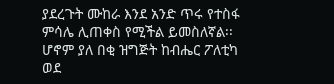ያደረጉት ሙከራ እንደ አንድ ጥሩ የተስፋ ምሳሌ ሊጠቀስ የሚችል ይመስለኛል፡፡ ሆኖም ያለ በቂ ዝግጅት ከብሔር ፖለቲካ ወደ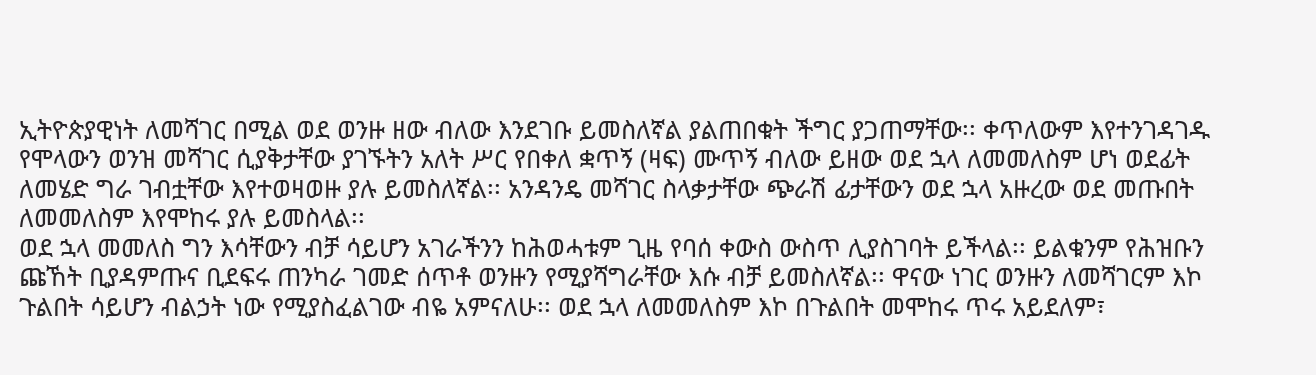ኢትዮጵያዊነት ለመሻገር በሚል ወደ ወንዙ ዘው ብለው እንደገቡ ይመስለኛል ያልጠበቁት ችግር ያጋጠማቸው፡፡ ቀጥለውም እየተንገዳገዱ የሞላውን ወንዝ መሻገር ሲያቅታቸው ያገኙትን አለት ሥር የበቀለ ቋጥኝ (ዛፍ) ሙጥኝ ብለው ይዘው ወደ ኋላ ለመመለስም ሆነ ወደፊት ለመሄድ ግራ ገብቷቸው እየተወዛወዙ ያሉ ይመስለኛል፡፡ አንዳንዴ መሻገር ስላቃታቸው ጭራሽ ፊታቸውን ወደ ኋላ አዙረው ወደ መጡበት ለመመለስም እየሞከሩ ያሉ ይመስላል፡፡
ወደ ኋላ መመለስ ግን እሳቸውን ብቻ ሳይሆን አገራችንን ከሕወሓቱም ጊዜ የባሰ ቀውስ ውስጥ ሊያስገባት ይችላል፡፡ ይልቁንም የሕዝቡን ጩኸት ቢያዳምጡና ቢደፍሩ ጠንካራ ገመድ ሰጥቶ ወንዙን የሚያሻግራቸው እሱ ብቻ ይመስለኛል፡፡ ዋናው ነገር ወንዙን ለመሻገርም እኮ ጉልበት ሳይሆን ብልኃት ነው የሚያስፈልገው ብዬ አምናለሁ፡፡ ወደ ኋላ ለመመለስም እኮ በጉልበት መሞከሩ ጥሩ አይደለም፣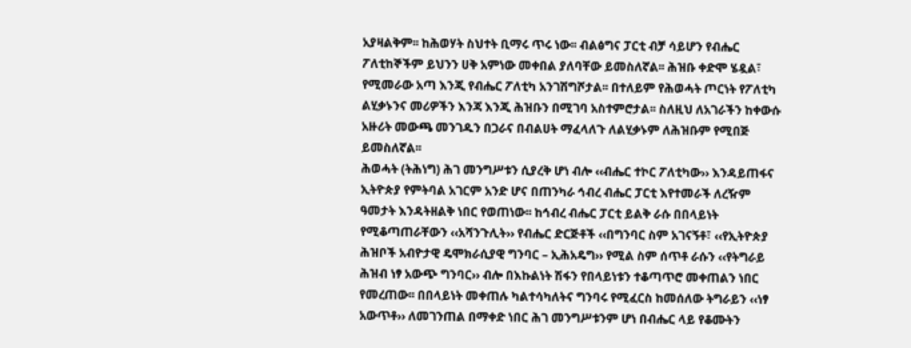አያዛልቅም፡፡ ከሕወሃት ስህተት ቢማሩ ጥሩ ነው፡፡ ብልፅግና ፓርቲ ብቻ ሳይሆን የብሔር ፖለቲከኞችም ይህንን ሀቅ አምነው መቀበል ያለባቸው ይመስለኛል፡፡ ሕዝቡ ቀድሞ ሄዷል፣ የሚመራው አጣ እንጂ የብሔር ፖለቲካ አንገሽግሾታል፡፡ በተለይም የሕወሓት ጦርነት የፖለቲካ ልሂቃኑንና መሪዎችን እንጃ እንጂ ሕዝቡን በሚገባ አስተምሮታል፡፡ ስለዚህ ለአገራችን ከቀውሱ አዙሪት መውጫ መንገዱን በጋራና በብልሀት ማፈላለጉ ለልሂቃኑም ለሕዝቡም የሚበጅ ይመስለኛል፡፡
ሕወሓት (ትሕነግ) ሕገ መንግሥቱን ሲያረቅ ሆነ ብሎ ‹‹ብሔር ተኮር ፖለቲካው›› እንዳይጠፋና ኢትዮጵያ የምትባል አገርም አንድ ሆና በጠንካራ ኅብረ ብሔር ፓርቲ እየተመራች ለረዥም ዓመታት እንዳትዘልቅ ነበር የወጠነው፡፡ ከኅብረ ብሔር ፓርቲ ይልቅ ራሱ በበላይነት የሚቆጣጠራቸውን ‹‹አሻንጉሊት›› የብሔር ድርጅቶች ‹‹በግንባር ስም አገናኝቶ፣ ‹‹የኢትዮጵያ ሕዝቦች አብዮታዊ ዴሞክራሲያዊ ግንባር – ኢሕአዴግ›› የሚል ስም ሰጥቶ ራሱን ‹‹የትግራይ ሕዝብ ነፃ አውጭ ግንባር›› ብሎ በእኩልነት ሽፋን የበላይነቱን ተቆጣጥሮ መቀጠልን ነበር የመረጠው፡፡ በበላይነት መቀጠሉ ካልተሳካለትና ግንባሩ የሚፈርስ ከመሰለው ትግራይን ‹‹ነፃ አውጥቶ›› ለመገንጠል በማቀድ ነበር ሕገ መንግሥቱንም ሆነ በብሔር ላይ የቆሙትን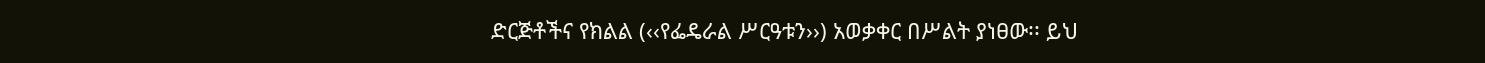ድርጅቶችና የክልል (‹‹የፌዴራል ሥርዓቱን››) አወቃቀር በሥልት ያነፀው፡፡ ይህ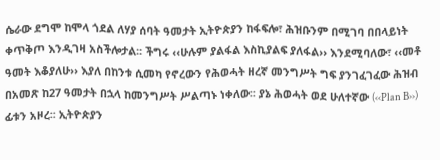ሴራው ደግሞ ከሞላ ጎደል ለሃያ ሰባት ዓመታት ኢትዮጵያን ከፋፍሎ፣ ሕዝቡንም በሚገባ በበላይነት ቀጥቅጦ እንዲገዛ አስችሎታል፡፡ ችግሩ ‹‹ሁሉም ያልፋል እስኪያልፍ ያለፋል›› እንደሚባለው፣ ‹‹መቶ ዓመት እቆያለሁ›› እያለ በከንቱ ሲመካ የኖረውን የሕወሓት ዘረኛ መንግሥት ግፍ ያንገፈገፈው ሕዝብ በአመጽ ከ27 ዓመታት በኋላ ከመንግሥት ሥልጣኑ ነቀለው፡፡ ያኔ ሕወሓት ወደ ሁለተኛው (‹‹Plan B››) ፊቱን አዞረ፡፡ ኢትዮጵያን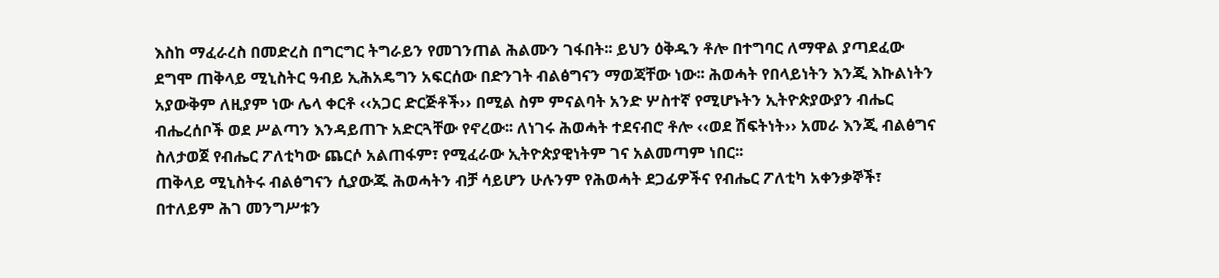እስከ ማፈራረስ በመድረስ በግርግር ትግራይን የመገንጠል ሕልሙን ገፋበት፡፡ ይህን ዕቅዱን ቶሎ በተግባር ለማዋል ያጣደፈው ደግሞ ጠቅላይ ሚኒስትር ዓብይ ኢሕአዴግን አፍርሰው በድንገት ብልፅግናን ማወጃቸው ነው፡፡ ሕወሓት የበላይነትን እንጂ እኩልነትን አያውቅም ለዚያም ነው ሌላ ቀርቶ ‹‹አጋር ድርጅቶች›› በሚል ስም ምናልባት አንድ ሦስተኛ የሚሆኑትን ኢትዮጵያውያን ብሔር ብሔረሰቦች ወደ ሥልጣን እንዳይጠጉ አድርጓቸው የኖረው፡፡ ለነገሩ ሕወሓት ተደናብሮ ቶሎ ‹‹ወደ ሽፍትነት›› አመራ እንጂ ብልፅግና ስለታወጀ የብሔር ፖለቲካው ጨርሶ አልጠፋም፣ የሚፈራው ኢትዮጵያዊነትም ገና አልመጣም ነበር፡፡
ጠቅላይ ሚኒስትሩ ብልፅግናን ሲያውጁ ሕወሓትን ብቻ ሳይሆን ሁሉንም የሕወሓት ደጋፊዎችና የብሔር ፖለቲካ አቀንቃኞች፣ በተለይም ሕገ መንግሥቱን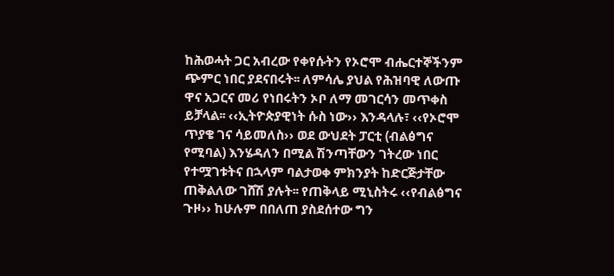ከሕወሓት ጋር አብረው የቀየሱትን የኦሮሞ ብሔርተኞችንም ጭምር ነበር ያደናበሩት፡፡ ለምሳሌ ያህል የሕዝባዊ ለውጡ ዋና አጋርና መሪ የነበሩትን ኦቦ ለማ መገርሳን መጥቀስ ይቻላል፡፡ ‹‹ኢትዮጵያዊነት ሱስ ነው›› እንዳላሉ፣ ‹‹የኦሮሞ ጥያቄ ገና ሳይመለስ›› ወደ ውህደት ፓርቲ (ብልፅግና የሚባል) እንሄዳለን በሚል ሽንጣቸውን ገትረው ነበር የተሟገቱትና በኋላም ባልታወቀ ምክንያት ከድርጅታቸው ጠቅልለው ገሸሽ ያሉት፡፡ የጠቅላይ ሚኒስትሩ ‹‹የብልፅግና ጉዞ›› ከሁሉም በበለጠ ያስደሰተው ግን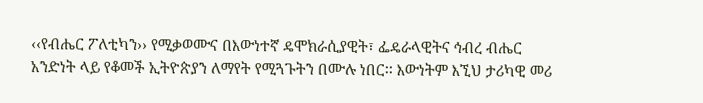‹‹የብሔር ፖለቲካን›› የሚቃወሙና በእውነተኛ ዴሞክራሲያዊት፣ ፌዴራላዊትና ኅብረ ብሔር አንድነት ላይ የቆመች ኢትዮጵያን ለማየት የሚጓጉትን በሙሉ ነበር፡፡ እውነትም እኚህ ታሪካዊ መሪ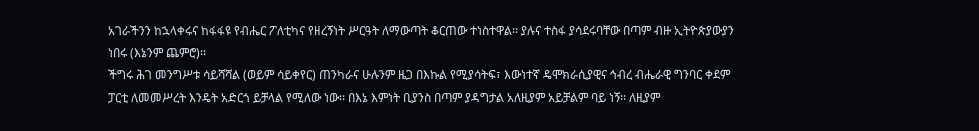አገራችንን ከኋላቀሩና ከፋፋዩ የብሔር ፖለቲካና የዘረኝነት ሥርዓት ለማውጣት ቆርጠው ተነስተዋል፡፡ ያሉና ተስፋ ያሳደሩባቸው በጣም ብዙ ኢትዮጵያውያን ነበሩ (እኔንም ጨምሮ)፡፡
ችግሩ ሕገ መንግሥቱ ሳይሻሻል (ወይም ሳይቀየር) ጠንካራና ሁሉንም ዜጋ በእኩል የሚያሳትፍ፣ እውነተኛ ዴሞክራሲያዊና ኅብረ ብሔራዊ ግንባር ቀደም ፓርቲ ለመመሥረት እንዴት አድርጎ ይቻላል የሚለው ነው፡፡ በእኔ እምነት ቢያንስ በጣም ያዳግታል አለዚያም አይቻልም ባይ ነኝ፡፡ ለዚያም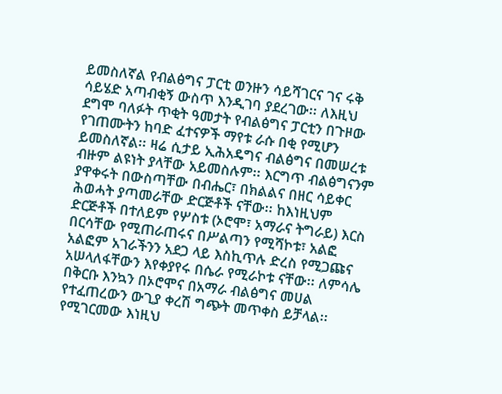ይመስለኛል የብልፅግና ፓርቲ ወንዙን ሳይሻገርና ገና ሩቅ ሳይሄድ አጣብቂኝ ውስጥ እንዲገባ ያደረገው፡፡ ለእዚህ ደግሞ ባለፉት ጥቂት ዓመታት የብልፅግና ፓርቲን በጉዞው የገጠሙትን ከባድ ፈተናዎች ማየቱ ራሱ በቂ የሚሆን ይመስለኛል፡፡ ዛሬ ሲታይ ኢሕአዴግና ብልፅግና በመሠረቱ ብዙም ልዩነት ያላቸው አይመስሉም፡፡ እርግጥ ብልፅግናንም ያዋቀሩት በውስጣቸው በብሔር፣ በክልልና በዘር ሳይቀር ሕወሓት ያጣመራቸው ድርጅቶች ናቸው፡፡ ከእነዚህም ድርጅቶች በተለይም የሦስቱ (ኦሮሞ፣ አማራና ትግራይ) እርስ በርሳቸው የሚጠራጠሩና በሥልጣን የሚሻኮቱ፣ አልፎ አልፎም አገራችንን አደጋ ላይ እስኪጥሉ ድረስ የሚጋጩና አሠላለፋቸውን እየቀያየሩ በሴራ የሚራኮቱ ናቸው፡፡ ለምሳሌ በቅርቡ እንኳን በኦሮሞና በአማራ ብልፅግና መሀል የተፈጠረውን ውጊያ ቀረሽ ግጭት መጥቀስ ይቻላል፡፡ የሚገርመው እነዚህ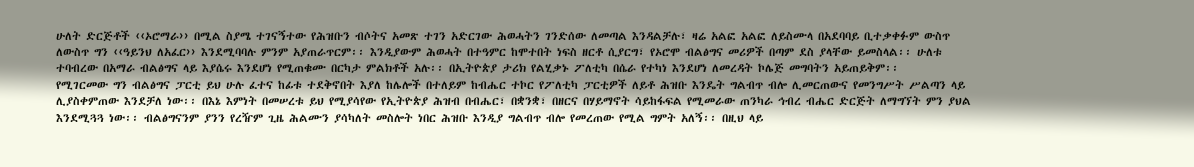ሁለት ድርጅቶች ‹‹ኦሮማራ›› በሚል ስያሜ ተገናኝተው የሕዝቡን ብሶትና አመጽ ተገን አድርገው ሕወሓትን ገንድሰው ለመጣል እንዳልቻሉ፣ ዛሬ አልፎ አልፎ ለይስሙላ በአደባባይ ቢተቃቀፉም ውስጥ ለውስጥ ግን ‹‹ዓይንህ ለአፈር›› እንደሚባባሉ ምንም አያጠራጥርም፡፡ እንዲያውም ሕወሓት በተዓምር ከሞተበት ነፍስ ዘርቶ ሲያርግ፣ የኦሮሞ ብልፅግና መሪዎች በጣም ደስ ያላቸው ይመስላል፡፡ ሁለቱ ተባብረው በአማራ ብልፅግና ላይ እያሴሩ እንደሆነ የሚጠቁሙ በርካታ ምልክቶች አሉ፡፡ በኢትዮጵያ ታሪክ የልሂቃኑ ፖለቲካ በሴራ የተካነ እንደሆነ ለመረዳት ኮሌጅ መግባትን አይጠይቅም፡፡
የሚገርመው ግን ብልፅግና ፓርቲ ይህ ሁሉ ፈተና ከፊቱ ተደቅኖበት እያለ ከሌሎች በተለይም ከብሔር ተኮር የፖለቲካ ፓርቲዎች ለይቶ ሕዝቡ እንዴት ግልብጥ ብሎ ሊመርጠውና የመንግሥት ሥልጣን ላይ ሊያስቀምጠው እንደቻለ ነው፡፡ በእኔ እምነት በመሠረቱ ይህ የሚያሳየው የኢትዮጵያ ሕዝብ በብሔር፣ በቋንቋ፣ በዘርና በሃይማኖት ሳይከፋፍል የሚመራው ጠንካራ ኅብረ ብሔር ድርጅት ለማግኘት ምን ያህል እንደሚጓጓ ነው፡፡ ብልፅግናንም ያንን የረዥም ጊዜ ሕልሙን ያሳካለት መስሎት ነበር ሕዝቡ እንዲያ ግልብጥ ብሎ የመረጠው የሚል ግምት አለኝ፡፡ በዚህ ላይ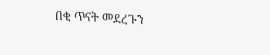በቂ ጥናት መደረጉን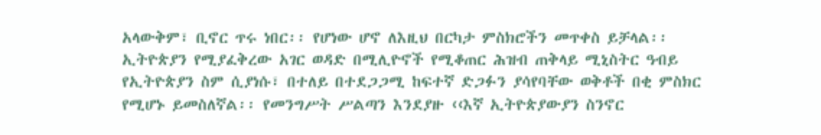አላውቅም፣ ቢኖር ጥሩ ነበር፡፡ የሆነው ሆኖ ለእዚህ በርካታ ምስክሮችን መጥቀስ ይቻላል፡፡ ኢትዮጵያን የሚያፈቅረው አገር ወዳድ በሚሊዮኖች የሚቆጠር ሕዝብ ጠቅላይ ሚኒስትር ዓብይ የኢትዮጵያን ስም ሲያነሱ፣ በተለይ በተደጋጋሚ ከፍተኛ ድጋፉን ያሳየባቸው ወቅቶች በቂ ምስክር የሚሆኑ ይመስለኛል፡፡ የመንግሥት ሥልጣን እንደያዙ ‹‹እኛ ኢትዮጵያውያን ስንኖር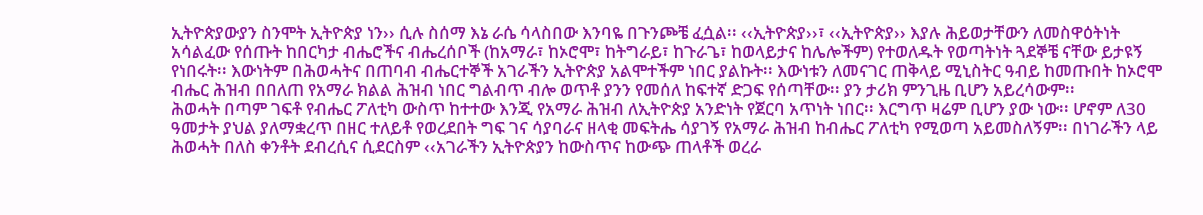ኢትዮጵያውያን ስንሞት ኢትዮጵያ ነን›› ሲሉ ስሰማ እኔ ራሴ ሳላስበው እንባዬ በጉንጮቼ ፈሷል፡፡ ‹‹ኢትዮጵያ››፣ ‹‹ኢትዮጵያ›› እያሉ ሕይወታቸውን ለመስዋዕትነት አሳልፈው የሰጡት ከበርካታ ብሔሮችና ብሔረሰቦች (ከአማራ፣ ከኦሮሞ፣ ከትግራይ፣ ከጉራጌ፣ ከወላይታና ከሌሎችም) የተወለዱት የወጣትነት ጓደኞቼ ናቸው ይታዩኝ የነበሩት፡፡ እውነትም በሕወሓትና በጠባብ ብሔርተኞች አገራችን ኢትዮጵያ አልሞተችም ነበር ያልኩት፡፡ እውነቱን ለመናገር ጠቅላይ ሚኒስትር ዓብይ ከመጡበት ከኦሮሞ ብሔር ሕዝብ በበለጠ የአማራ ክልል ሕዝብ ነበር ግልብጥ ብሎ ወጥቶ ያንን የመሰለ ከፍተኛ ድጋፍ የሰጣቸው፡፡ ያን ታሪክ ምንጊዜ ቢሆን አይረሳውም፡፡
ሕወሓት በጣም ገፍቶ የብሔር ፖለቲካ ውስጥ ከተተው እንጂ የአማራ ሕዝብ ለኢትዮጵያ አንድነት የጀርባ አጥነት ነበር፡፡ እርግጥ ዛሬም ቢሆን ያው ነው፡፡ ሆኖም ለ30 ዓመታት ያህል ያለማቋረጥ በዘር ተለይቶ የወረደበት ግፍ ገና ሳያባራና ዘላቂ መፍትሔ ሳያገኝ የአማራ ሕዝብ ከብሔር ፖለቲካ የሚወጣ አይመስለኝም፡፡ በነገራችን ላይ ሕወሓት በለስ ቀንቶት ደብረሲና ሲደርስም ‹‹አገራችን ኢትዮጵያን ከውስጥና ከውጭ ጠላቶች ወረራ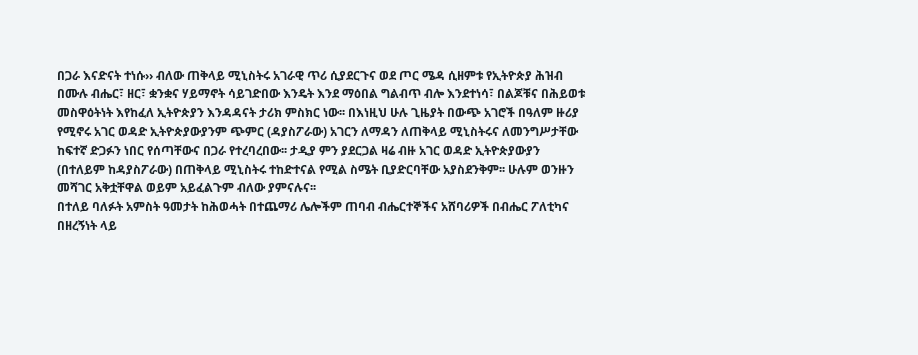በጋራ እናድናት ተነሱ›› ብለው ጠቅላይ ሚኒስትሩ አገራዊ ጥሪ ሲያደርጉና ወደ ጦር ሜዳ ሲዘምቱ የኢትዮጵያ ሕዝብ በሙሉ ብሔር፣ ዘር፣ ቋንቋና ሃይማኖት ሳይገድበው እንዴት እንደ ማዕበል ግልብጥ ብሎ እንደተነሳ፣ በልጆቹና በሕይወቱ መስዋዕትነት እየከፈለ ኢትዮጵያን እንዳዳናት ታሪክ ምስክር ነው፡፡ በእነዚህ ሁሉ ጊዜያት በውጭ አገሮች በዓለም ዙሪያ የሚኖሩ አገር ወዳድ ኢትዮጵያውያንም ጭምር (ዳያስፖራው) አገርን ለማዳን ለጠቅላይ ሚኒስትሩና ለመንግሥታቸው ከፍተኛ ድጋፉን ነበር የሰጣቸውና በጋራ የተረባረበው፡፡ ታዲያ ምን ያደርጋል ዛሬ ብዙ አገር ወዳድ ኢትዮጵያውያን (በተለይም ከዳያስፖራው) በጠቅላይ ሚኒስትሩ ተከድተናል የሚል ስሜት ቢያድርባቸው አያስደንቅም፡፡ ሁሉም ወንዙን መሻገር አቅቷቸዋል ወይም አይፈልጉም ብለው ያምናሉና፡፡
በተለይ ባለፉት አምስት ዓመታት ከሕወሓት በተጨማሪ ሌሎችም ጠባብ ብሔርተኞችና አሸባሪዎች በብሔር ፖለቲካና በዘረኝነት ላይ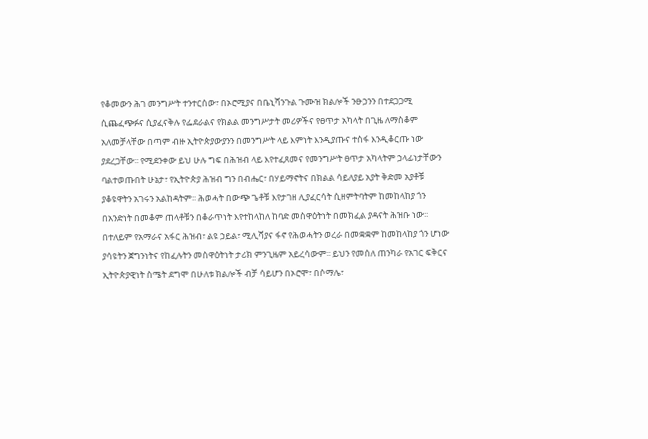የቆመውን ሕገ መንግሥት ተንተርሰው፣ በኦሮሚያና በቤኒሻንጉል ጉሙዝ ክልሎች ንፁኃንን በተደጋጋሚ ሲጨፈጭፉና ሲያፈናቅሉ የፌደራልና የክልል መንግሥታት መሪዎችና የፀጥታ አካላት በጊዜ ለማስቆም አለመቻላቸው በጣም ብዙ ኢትዮጵያውያንን በመንግሥት ላይ እምነት እንዲያጡና ተስፋ እንዲቆርጡ ነው ያደረጋቸው፡፡ የሚደንቀው ይህ ሁሉ ግፍ በሕዝብ ላይ እየተፈጸመና የመንግሥት ፀጥታ አካላትም ኃላፊነታቸውን ባልተወጡበት ሁኔታ፣ የኢትዮጵያ ሕዝብ ግን በብሔር፣ በሃይማኖትና በክልል ሳይለያይ አያት ቅድመ አያቶቹ ያቆዩዋትን አገሩን አልከዳትም፡፡ ሕወሓት በውጭ ጌቶቹ እየታገዘ ሊያፈርሳት ሲዘምትባትም ከመከላከያ ጎን በአንድነት በመቆም ጠላቶቹን በቆራጥነት እየተከላከለ ከባድ መስዋዕትነት በመክፈል ያዳናት ሕዝቡ ነው፡፡ በተለይም የአማራና አፋር ሕዝብ፣ ልዩ ኃይል፣ ሚሊሻያና ፋኖ የሕወሓትን ወረራ በመቋቋም ከመከላከያ ጎን ሆነው ያሳዩትን ጀግንነትና የከፈሉትን መስዋዕትነት ታሪክ ምንጊዜም አይረሳውም፡፡ ይህን የመሰለ ጠንካራ የአገር ፍቅርና ኢትዮጵያዊነት ስሜት ደግሞ በሁለቱ ክልሎች ብቻ ሳይሆን በኦሮሞ፣ በሶማሌ፣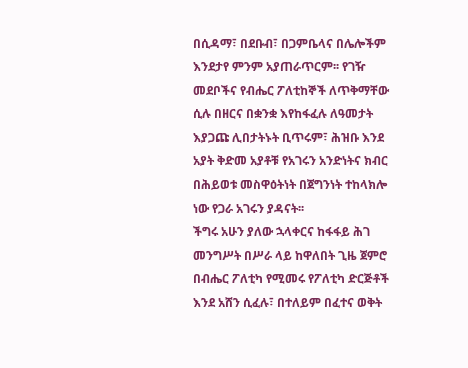በሲዳማ፣ በደቡብ፣ በጋምቤላና በሌሎችም እንደታየ ምንም አያጠራጥርም፡፡ የገዥ መደቦችና የብሔር ፖለቲከኞች ለጥቅማቸው ሲሉ በዘርና በቋንቋ እየከፋፈሉ ለዓመታት እያጋጩ ሊበታትኑት ቢጥሩም፣ ሕዝቡ እንደ አያት ቅድመ አያቶቹ የአገሩን አንድነትና ክብር በሕይወቱ መስዋዕትነት በጀግንነት ተከላክሎ ነው የጋራ አገሩን ያዳናት፡፡
ችግሩ አሁን ያለው ኋላቀርና ከፋፋይ ሕገ መንግሥት በሥራ ላይ ከዋለበት ጊዜ ጀምሮ በብሔር ፖለቲካ የሚመሩ የፖለቲካ ድርጅቶች እንደ አሸን ሲፈሉ፣ በተለይም በፈተና ወቅት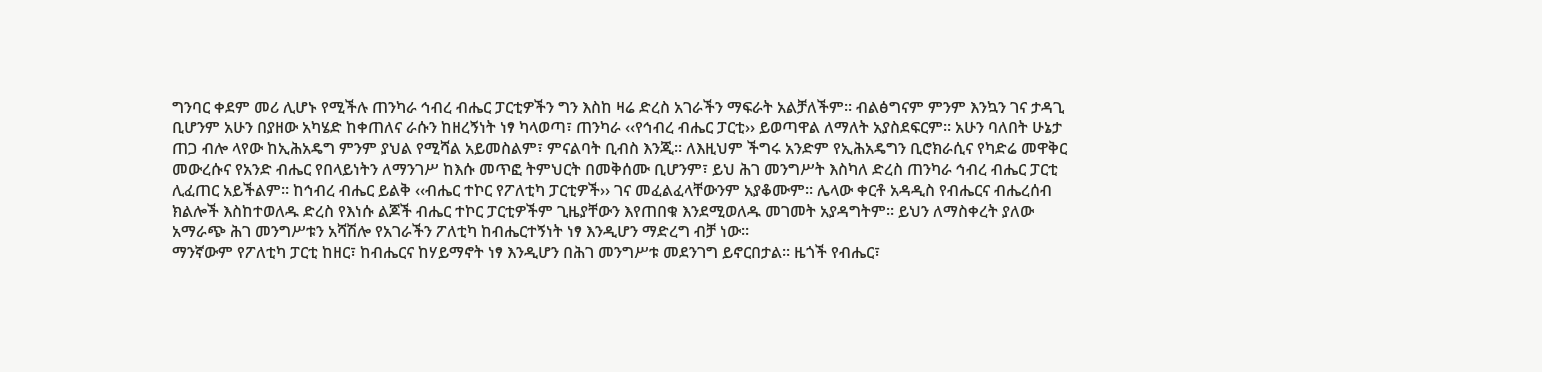ግንባር ቀደም መሪ ሊሆኑ የሚችሉ ጠንካራ ኅብረ ብሔር ፓርቲዎችን ግን እስከ ዛሬ ድረስ አገራችን ማፍራት አልቻለችም፡፡ ብልፅግናም ምንም እንኳን ገና ታዳጊ ቢሆንም አሁን በያዘው አካሄድ ከቀጠለና ራሱን ከዘረኝነት ነፃ ካላወጣ፣ ጠንካራ ‹‹የኅብረ ብሔር ፓርቲ›› ይወጣዋል ለማለት አያስደፍርም፡፡ አሁን ባለበት ሁኔታ ጠጋ ብሎ ላየው ከኢሕአዴግ ምንም ያህል የሚሻል አይመስልም፣ ምናልባት ቢብስ እንጂ፡፡ ለእዚህም ችግሩ አንድም የኢሕአዴግን ቢሮክራሲና የካድሬ መዋቅር መውረሱና የአንድ ብሔር የበላይነትን ለማንገሥ ከእሱ መጥፎ ትምህርት በመቅሰሙ ቢሆንም፣ ይህ ሕገ መንግሥት እስካለ ድረስ ጠንካራ ኅብረ ብሔር ፓርቲ ሊፈጠር አይችልም፡፡ ከኅብረ ብሔር ይልቅ ‹‹ብሔር ተኮር የፖለቲካ ፓርቲዎች›› ገና መፈልፈላቸውንም አያቆሙም፡፡ ሌላው ቀርቶ አዳዲስ የብሔርና ብሔረሰብ ክልሎች እስከተወለዱ ድረስ የእነሱ ልጆች ብሔር ተኮር ፓርቲዎችም ጊዜያቸውን እየጠበቁ እንደሚወለዱ መገመት አያዳግትም፡፡ ይህን ለማስቀረት ያለው አማራጭ ሕገ መንግሥቱን አሻሽሎ የአገራችን ፖለቲካ ከብሔርተኝነት ነፃ እንዲሆን ማድረግ ብቻ ነው፡፡
ማንኛውም የፖለቲካ ፓርቲ ከዘር፣ ከብሔርና ከሃይማኖት ነፃ እንዲሆን በሕገ መንግሥቱ መደንገግ ይኖርበታል፡፡ ዜጎች የብሔር፣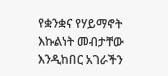የቋንቋና የሃይማኖት እኩልነት መብታቸው እንዲከበር አገራችን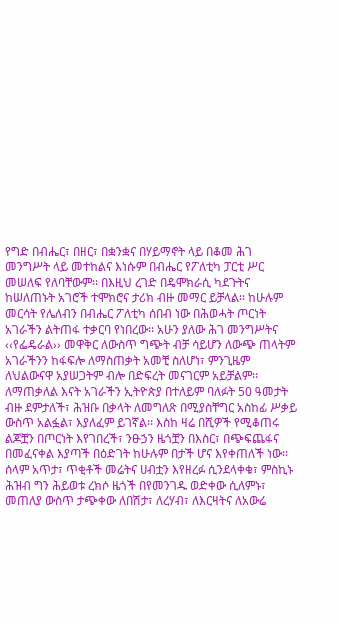የግድ በብሔር፣ በዘር፣ በቋንቋና በሃይማኖት ላይ በቆመ ሕገ መንግሥት ላይ መተከልና እነሱም በብሔር የፖለቲካ ፓርቲ ሥር መሠለፍ የለባቸውም፡፡ በእዚህ ረገድ በዴሞክራሲ ካደጉትና ከሠለጠኑት አገሮች ተሞክሮና ታሪክ ብዙ መማር ይቻላል፡፡ ከሁሉም መርሳት የሌለብን በብሔር ፖለቲካ ሰበብ ነው በሕወሓት ጦርነት አገራችን ልትጠፋ ተቃርባ የነበረው፡፡ አሁን ያለው ሕገ መንግሥትና ‹‹የፌዴራል›› መዋቅር ለውስጥ ግጭት ብቻ ሳይሆን ለውጭ ጠላትም አገራችንን ከፋፍሎ ለማስጠቃት አመቺ ስለሆነ፣ ምንጊዜም ለህልውናዋ አያሠጋትም ብሎ በድፍረት መናገርም አይቻልም፡፡
ለማጠቃለል እናት አገራችን ኢትዮጵያ በተለይም ባለፉት 50 ዓመታት ብዙ ደምታለች፣ ሕዝቡ በቃላት ለመግለጽ በሚያስቸግር አስከፊ ሥቃይ ውስጥ አልፏል፣ እያለፈም ይገኛል፡፡ እስከ ዛሬ በሺዎች የሚቆጠሩ ልጆቿን በጦርነት እየገበረች፣ ንፁኃን ዜጎቿን በእስር፣ በጭፍጨፋና በመፈናቀል እያጣች በዕድገት ከሁሉም በታች ሆና እየቀጠለች ነው፡፡ ሰላም አጥታ፣ ጥቂቶች መሬትና ሀብቷን እየዘረፉ ሲንደላቀቁ፣ ምስኪኑ ሕዝብ ግን ሕይወቱ ረክሶ ዜጎች በየመንገዱ ወድቀው ሲለምኑ፣ መጠለያ ውስጥ ታጭቀው ለበሽታ፣ ለረሃብ፣ ለእርዛትና ለአውሬ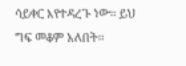ሳይቀር እየተዳረጉ ነው፡፡ ይህ ግፍ መቆም አለበት፡፡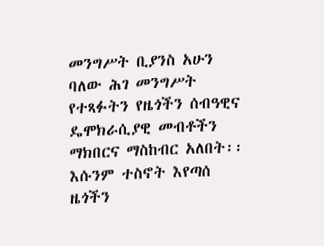መንግሥት ቢያንስ አሁን ባለው ሕገ መንግሥት የተጻፉትን የዜጎችን ሰብዓዊና ዴሞክራሲያዊ መብቶችን ማክበርና ማስከብር አለበት፡፡ እሱንም ተስኖት እየጣሰ ዜጎችን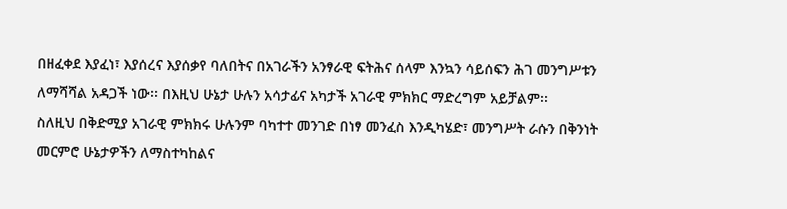በዘፈቀደ እያፈነ፣ እያሰረና እያሰቃየ ባለበትና በአገራችን አንፃራዊ ፍትሕና ሰላም እንኳን ሳይሰፍን ሕገ መንግሥቱን ለማሻሻል አዳጋች ነው፡፡ በእዚህ ሁኔታ ሁሉን አሳታፊና አካታች አገራዊ ምክክር ማድረግም አይቻልም፡፡
ስለዚህ በቅድሚያ አገራዊ ምክክሩ ሁሉንም ባካተተ መንገድ በነፃ መንፈስ እንዲካሄድ፣ መንግሥት ራሱን በቅንነት መርምሮ ሁኔታዎችን ለማስተካከልና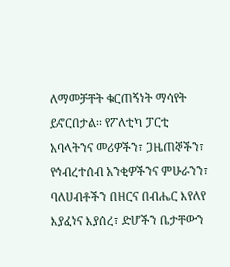ለማመቻቸት ቁርጠኝነት ማሳየት ይኖርበታል፡፡ የፖለቲካ ፓርቲ አባላትንና መሪዎችን፣ ጋዜጠኞችን፣ የኅብረተሰብ አንቂዎችንና ምሁራንን፣ ባለሀብቶችን በዘርና በብሔር እየለየ እያፈነና እያሰረ፣ ድሆችን ቤታቸውን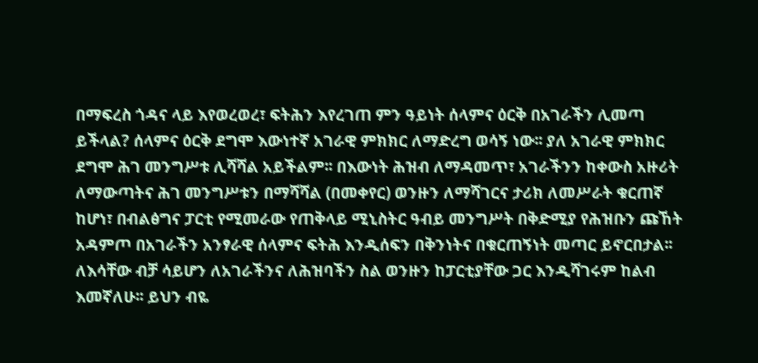በማፍረስ ጎዳና ላይ እየወረወረ፣ ፍትሕን እየረገጠ ምን ዓይነት ሰላምና ዕርቅ በአገራችን ሊመጣ ይችላል? ሰላምና ዕርቅ ደግሞ እውነተኛ አገራዊ ምክክር ለማድረግ ወሳኝ ነው፡፡ ያለ አገራዊ ምክክር ደግሞ ሕገ መንግሥቱ ሊሻሻል አይችልም፡፡ በእውነት ሕዝብ ለማዳመጥ፣ አገራችንን ከቀውስ አዙሪት ለማውጣትና ሕገ መንግሥቱን በማሻሻል (በመቀየር) ወንዙን ለማሻገርና ታሪክ ለመሥራት ቁርጠኛ ከሆነ፣ በብልፅግና ፓርቲ የሚመራው የጠቅላይ ሚኒስትር ዓብይ መንግሥት በቅድሚያ የሕዝቡን ጩኸት አዳምጦ በአገራችን አንፃራዊ ሰላምና ፍትሕ እንዲሰፍን በቅንነትና በቁርጠኝነት መጣር ይኖርበታል፡፡ ለእሳቸው ብቻ ሳይሆን ለአገራችንና ለሕዝባችን ስል ወንዙን ከፓርቲያቸው ጋር እንዲሻገሩም ከልብ እመኛለሁ፡፡ ይህን ብዬ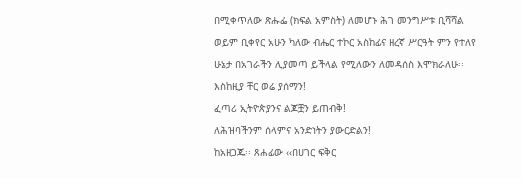በሚቀጥለው ጽሑፌ (ክፍል አምስት) ለመሆኑ ሕገ መንግሥቱ ቢሻሻል ወይም ቢቀየር አሁን ካለው ብሔር ተኮር አስከፊና ዘረኛ ሥርዓት ምን የተለየ ሁኔታ በአገራችን ሊያመጣ ይችላል የሚለውን ለመዳሰስ እሞክራለሁ፡፡ እስከዚያ ቸር ወሬ ያሰማን!
ፈጣሪ ኢትዮጵያንና ልጆቿን ይጠብቅ!
ለሕዝባችንም ሰላምና አንድነትን ያውርድልን!
ከአዘጋጁ፡፡ ጸሐፊው ‹‹በሀገር ፍቅር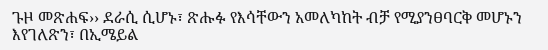ጉዞ መጽሐፍ›› ደራሲ ሲሆኑ፣ ጽሑፉ የእሳቸውን አመለካከት ብቻ የሚያንፀባርቅ መሆኑን እየገለጽን፣ በኢሜይል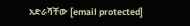አድራሻቸው [email protected]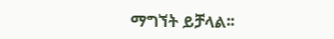ማግኘት ይቻላል፡፡